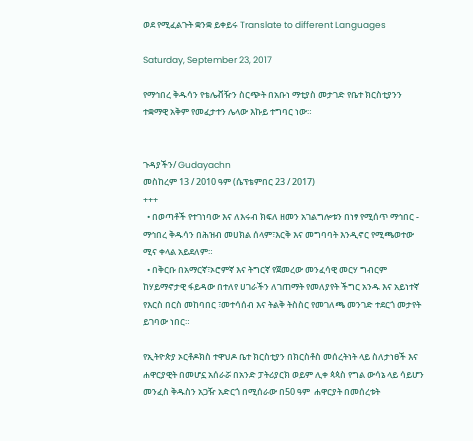ወደ የሚፈልጉት ቋንቋ ይቀይሩ Translate to different Languages

Saturday, September 23, 2017

የማኅበረ ቅዱሳን የቴሌቭዥን ስርጭት በአቡነ ማቲያስ መታገድ የቤተ ክርስቲያንን ተቋማዊ አቅም የመፈታተን ሌላው እኩይ ተግባር ነው።


ጉዳያችን/ Gudayachn
መስከረም 13 / 2010 ዓም (ሴፕቴምበር 23 / 2017)
+++
  • በወጣቶች የተገነባው እና ለእሩብ ክፍለ ዘመን አገልግሎቱን በነፃ የሚሰጥ ማኅበር - ማኅበረ ቅዱሳን በሕዝብ መሀክል ሰላም፣እርቅ እና መግባባት እንዲኖር የሚጫወተው ሚና ቀላል አይደለም።
  • በቅርቡ በአማርኛ፣ኦሮምኛ እና ትግርኛ የጀመረው መንፈሳዊ መርሃ ግብርም ከሃይማኖታዊ ፋይዳው በተለየ ሀገራችን ለገጠማት የመለያየት ችግር አንዱ እና አይነተኛ የእርስ በርስ መከባበር ፣መተሳሰብ እና ትልቅ ትስስር የመገለጫ መንገድ ተደርጎ መታየት ይገባው ነበር።

የኢትዮጵያ ኦርቶዶክስ ተዋህዶ ቤተ ክርስቲያን በክርስቶስ መሰረትነት ላይ ስለታነፀች እና ሐዋርያዊት በመሆኗ አሰራሯ በአንድ ፓትሪያርክ ወይም ሊቀ ጳጳስ የግል ውሳኔ ላይ ሳይሆን መንፈስ ቅዱስን አጋዥ አድርጎ በሚሰራው በ50 ዓም  ሐዋርያት በመሰረቱት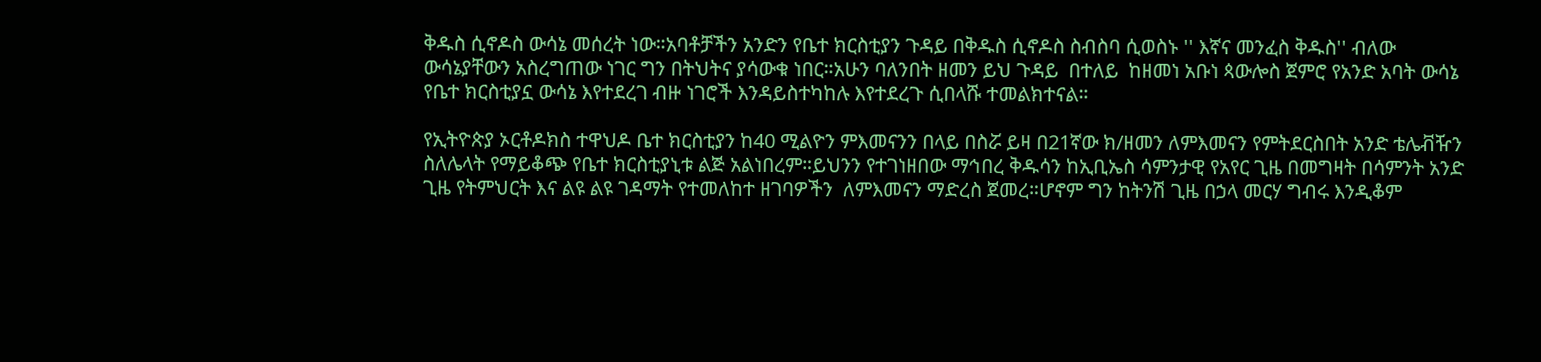ቅዱስ ሲኖዶስ ውሳኔ መሰረት ነው።አባቶቻችን አንድን የቤተ ክርስቲያን ጉዳይ በቅዱስ ሲኖዶስ ስብስባ ሲወስኑ '' እኛና መንፈስ ቅዱስ'' ብለው ውሳኔያቸውን አስረግጠው ነገር ግን በትህትና ያሳውቁ ነበር።አሁን ባለንበት ዘመን ይህ ጉዳይ  በተለይ  ከዘመነ አቡነ ጳውሎስ ጀምሮ የአንድ አባት ውሳኔ የቤተ ክርስቲያኗ ውሳኔ እየተደረገ ብዙ ነገሮች እንዳይስተካከሉ እየተደረጉ ሲበላሹ ተመልክተናል።

የኢትዮጵያ ኦርቶዶክስ ተዋህዶ ቤተ ክርስቲያን ከ40 ሚልዮን ምእመናንን በላይ በስሯ ይዛ በ21ኛው ክ/ዘመን ለምእመናን የምትደርስበት አንድ ቴሌቭዥን ስለሌላት የማይቆጭ የቤተ ክርስቲያኒቱ ልጅ አልነበረም።ይህንን የተገነዘበው ማኅበረ ቅዱሳን ከኢቢኤስ ሳምንታዊ የአየር ጊዜ በመግዛት በሳምንት አንድ ጊዜ የትምህርት እና ልዩ ልዩ ገዳማት የተመለከተ ዘገባዎችን  ለምእመናን ማድረስ ጀመረ።ሆኖም ግን ከትንሽ ጊዜ በኃላ መርሃ ግብሩ እንዲቆም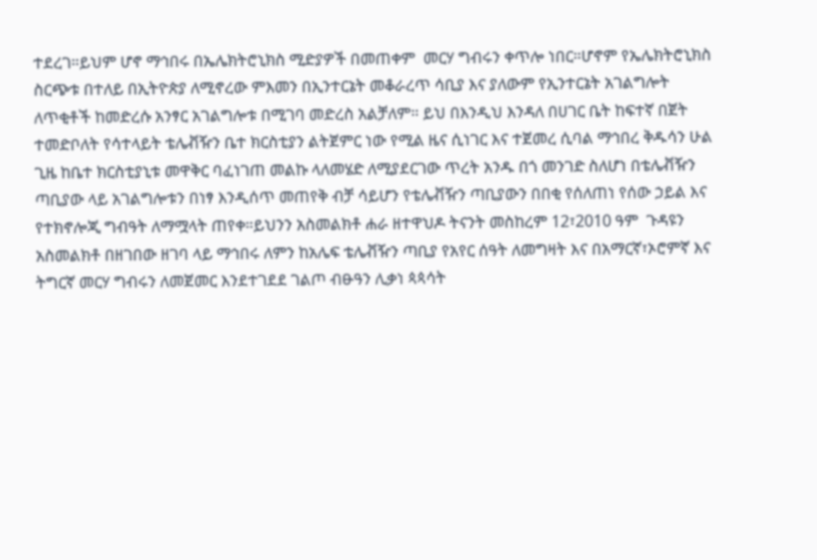ተደረገ።ይህም ሆኖ ማኅበሩ በኤሌክትሮኒክስ ሚድያዎች በመጠቀም  መርሃ ግብሩን ቀጥሎ ነበር።ሆኖም የኤሌክትሮኒክስ ስርጭቱ በተለይ በኢትዮጵያ ለሚኖረው ምእመን በኢንተርኔት መቆራረጥ ሳቢያ እና ያለውም የኢንተርኔት አገልግሎት ለጥቂቶች ከመድረሱ አንፃር አገልግሎቱ በሚገባ መድረስ አልቻለም። ይህ በእንዲህ እንዳለ በሀገር ቤት ከፍተኛ በጀት ተመድቦለት የሳተላይት ቴሌቭዥን ቤተ ክርስቲያን ልትጀምር ነው የሚል ዜና ሲነገር እና ተጀመረ ሲባል ማኅበረ ቅዱሳን ሁል ጊዜ ከቤተ ክርስቲያኒቱ መዋቅር ባፈነገጠ መልኩ ላለመሄድ ለሚያደርገው ጥረት አንዱ በጎ መንገድ ስለሆነ በቴሌቭዥን ጣቢያው ላይ አገልግሎቱን በነፃ እንዲሰጥ መጠየቅ ብቻ ሳይሆን የቴሌቭዥን ጣቢያውን በበቂ የሰለጠነ የሰው ኃይል እና የተክኖሎጂ ግብዓት ለማሟላት ጠየቀ።ይህንን አስመልክቶ ሐራ ዘተዋህዶ ትናንት መስከረም 12፣2010 ዓም  ጉዳዩን አስመልክቶ በዘገበው ዘገባ ላይ ማኅበሩ ለምን ከአሌፍ ቴሌቭዥን ጣቢያ የአየር ሰዓት ለመግዛት እና በአማርኛ፣ኦሮምኛ እና ትግርኛ መርሃ ግብሩን ለመጀመር እንደተገደደ ገልጦ ብፁዓን ሊቃነ ጳጳሳት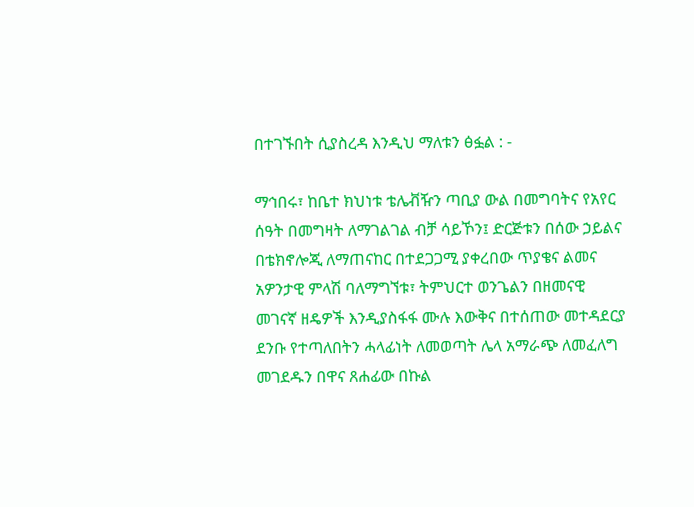በተገኙበት ሲያስረዳ እንዲህ ማለቱን ፅፏል : -

ማኅበሩ፣ ከቤተ ክህነቱ ቴሌቭዥን ጣቢያ ውል በመግባትና የአየር ሰዓት በመግዛት ለማገልገል ብቻ ሳይኾን፤ ድርጅቱን በሰው ኃይልና በቴክኖሎጂ ለማጠናከር በተደጋጋሚ ያቀረበው ጥያቄና ልመና አዎንታዊ ምላሽ ባለማግኘቱ፣ ትምህርተ ወንጌልን በዘመናዊ መገናኛ ዘዴዎች እንዲያስፋፋ ሙሉ እውቅና በተሰጠው መተዳደርያ ደንቡ የተጣለበትን ሓላፊነት ለመወጣት ሌላ አማራጭ ለመፈለግ መገደዱን በዋና ጸሐፊው በኩል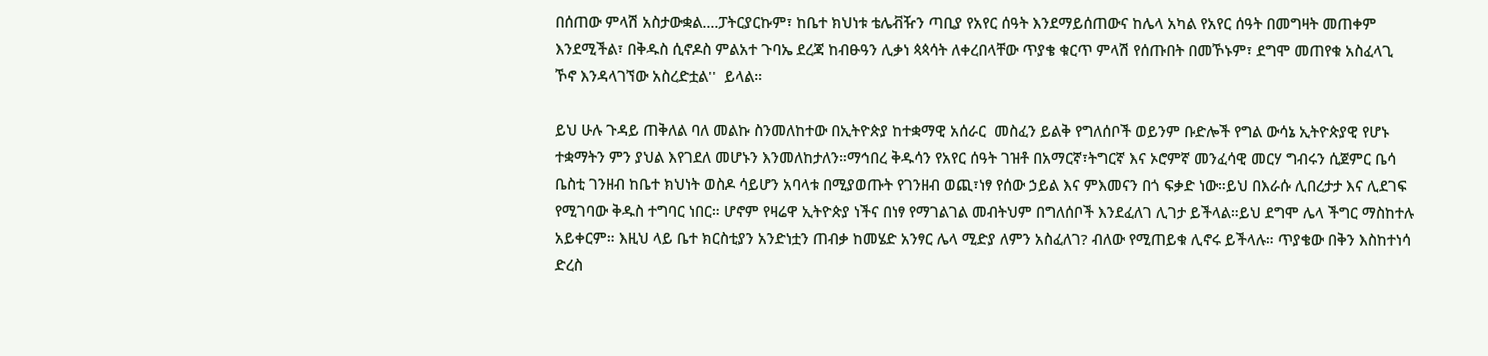በሰጠው ምላሽ አስታውቋል....ፓትርያርኩም፣ ከቤተ ክህነቱ ቴሌቭዥን ጣቢያ የአየር ሰዓት እንደማይሰጠውና ከሌላ አካል የአየር ሰዓት በመግዛት መጠቀም እንደሚችል፣ በቅዱስ ሲኖዶስ ምልአተ ጉባኤ ደረጃ ከብፁዓን ሊቃነ ጳጳሳት ለቀረበላቸው ጥያቄ ቁርጥ ምላሽ የሰጡበት በመኾኑም፣ ደግሞ መጠየቁ አስፈላጊ ኾኖ እንዳላገኘው አስረድቷል''  ይላል።

ይህ ሁሉ ጉዳይ ጠቅለል ባለ መልኩ ስንመለከተው በኢትዮጵያ ከተቋማዊ አሰራር  መስፈን ይልቅ የግለሰቦች ወይንም ቡድሎች የግል ውሳኔ ኢትዮጵያዊ የሆኑ ተቋማትን ምን ያህል እየገደለ መሆኑን እንመለከታለን።ማኅበረ ቅዱሳን የአየር ሰዓት ገዝቶ በአማርኛ፣ትግርኛ እና ኦሮምኛ መንፈሳዊ መርሃ ግብሩን ሲጀምር ቤሳ ቤስቲ ገንዘብ ከቤተ ክህነት ወስዶ ሳይሆን አባላቱ በሚያወጡት የገንዘብ ወጪ፣ነፃ የሰው ኃይል እና ምእመናን በጎ ፍቃድ ነው።ይህ በእራሱ ሊበረታታ እና ሊደገፍ የሚገባው ቅዱስ ተግባር ነበር። ሆኖም የዛሬዋ ኢትዮጵያ ነችና በነፃ የማገልገል መብትህም በግለሰቦች እንደፈለገ ሊገታ ይችላል።ይህ ደግሞ ሌላ ችግር ማስከተሉ አይቀርም። እዚህ ላይ ቤተ ክርስቲያን አንድነቷን ጠብቃ ከመሄድ አንፃር ሌላ ሚድያ ለምን አስፈለገ? ብለው የሚጠይቁ ሊኖሩ ይችላሉ። ጥያቄው በቅን እስከተነሳ ድረስ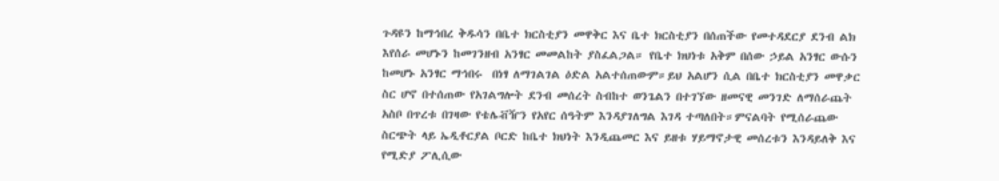ጉዳዩን ከማኅበረ ቅዱሳን በቤተ ክርስቲያን መዋቅር እና ቤተ ክርስቲያን በሰጠችው የመተዳደርያ ደንብ ልክ እየሰራ መሆኑን ከመገንዘብ አንፃር መመልከት ያስፈልጋል። የቤተ ክህነቱ አቅም በሰው ኃይል አንፃር ውሱን ከመሆኑ አንፃር ማኅበሩ  በነፃ ለማገልገል ዕድል አልተሰጠውም።ይህ አልሆን ሲል በቤተ ክርስቲያን መዋቃር ስር ሆኖ በተሰጠው የአገልግሎት ደንብ መሰረት ስብከተ ወንጌልን በተገኘው ዘመናዊ መንገድ ለማሰራጨት አስቦ በጥረቱ በገዛው የቴሌቭዥን የአየር ሰዓትም እንዳያገለግል እገዳ ተጣለበት።ምናልባት የሚሰራጨው ስርጭት ላይ ኤዲቶርያል ቦርድ ከቤተ ክህነት እንዲጨመር እና ይዘቱ ሃይማኖታዊ መሰረቱን እንዳይለቅ እና የሚድያ ፖሊሲው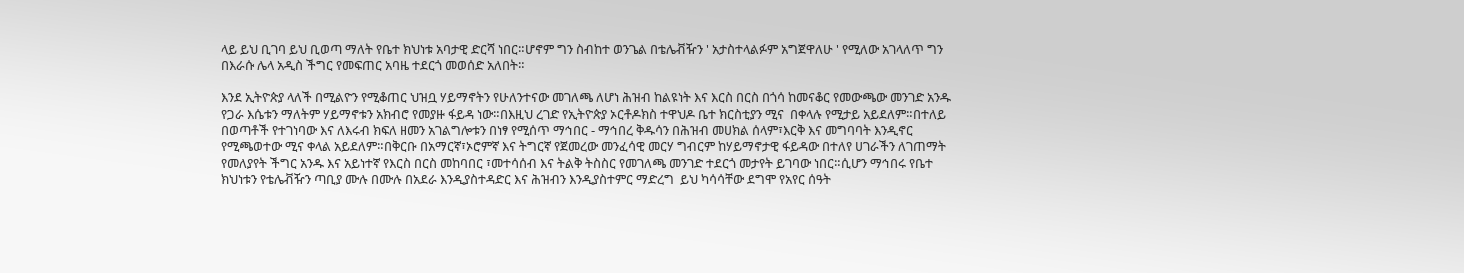ላይ ይህ ቢገባ ይህ ቢወጣ ማለት የቤተ ክህነቱ አባታዊ ድርሻ ነበር።ሆኖም ግን ስብከተ ወንጌል በቴሌቭዥን ' አታስተላልፉም አግጀዋለሁ ' የሚለው አገላለጥ ግን በእራሱ ሌላ አዲስ ችግር የመፍጠር አባዜ ተደርጎ መወሰድ አለበት።

እንደ ኢትዮጵያ ላለች በሚልዮን የሚቆጠር ህዝቧ ሃይማኖትን የሁለንተናው መገለጫ ለሆነ ሕዝብ ከልዩነት እና እርስ በርስ በጎሳ ከመናቆር የመውጫው መንገድ አንዱ የጋራ እሴቱን ማለትም ሃይማኖቱን አክብሮ የመያዙ ፋይዳ ነው።በእዚህ ረገድ የኢትዮጵያ ኦርቶዶክስ ተዋህዶ ቤተ ክርስቲያን ሚና  በቀላሉ የሚታይ አይደለም።በተለይ በወጣቶች የተገነባው እና ለእሩብ ክፍለ ዘመን አገልግሎቱን በነፃ የሚሰጥ ማኅበር - ማኅበረ ቅዱሳን በሕዝብ መሀክል ሰላም፣እርቅ እና መግባባት እንዲኖር የሚጫወተው ሚና ቀላል አይደለም።በቅርቡ በአማርኛ፣ኦሮምኛ እና ትግርኛ የጀመረው መንፈሳዊ መርሃ ግብርም ከሃይማኖታዊ ፋይዳው በተለየ ሀገራችን ለገጠማት የመለያየት ችግር አንዱ እና አይነተኛ የእርስ በርስ መከባበር ፣መተሳሰብ እና ትልቅ ትስስር የመገለጫ መንገድ ተደርጎ መታየት ይገባው ነበር።ሲሆን ማኅበሩ የቤተ ክህነቱን የቴሌቭዥን ጣቢያ ሙሉ በሙሉ በአደራ እንዲያስተዳድር እና ሕዝብን እንዲያስተምር ማድረግ  ይህ ካሳሳቸው ደግሞ የአየር ሰዓት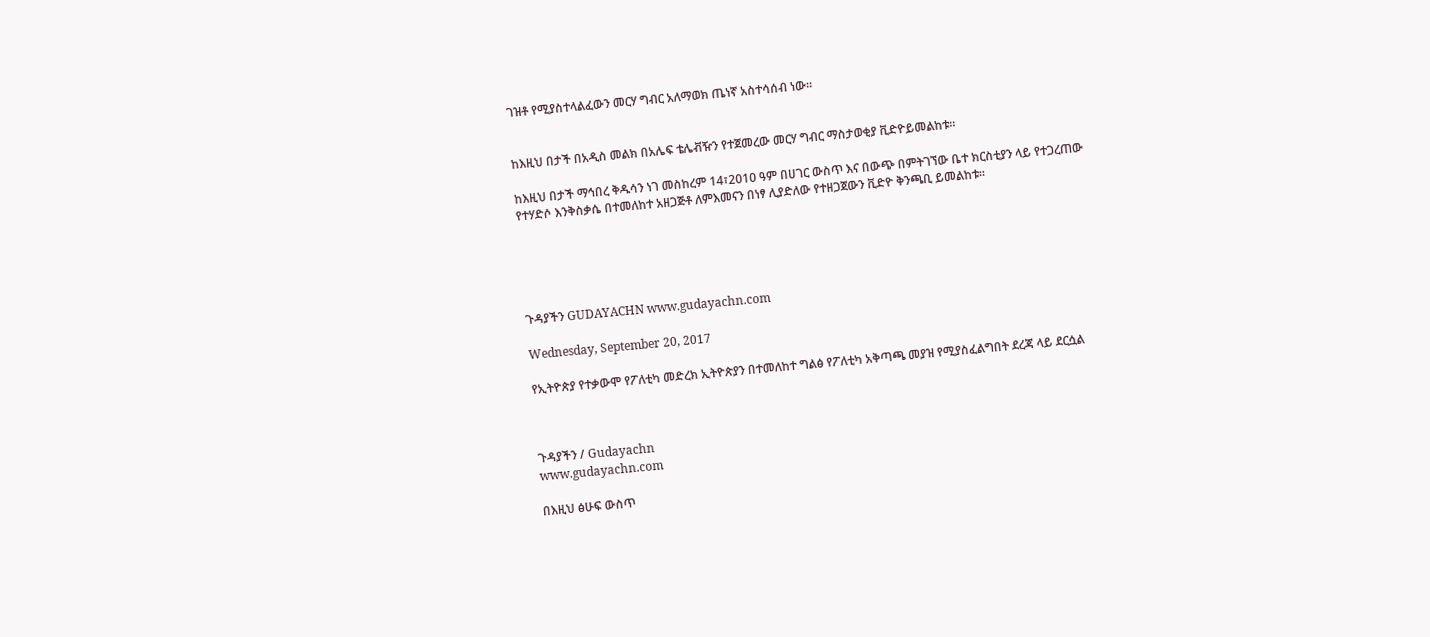ገዝቶ የሚያስተላልፈውን መርሃ ግብር አለማወክ ጤነኛ አስተሳሰብ ነው።


ከእዚህ በታች በአዲስ መልክ በአሌፍ ቴሌቭዥን የተጀመረው መርሃ ግብር ማስታወቂያ ቪድዮይመልከቱ።

ከእዚህ በታች ማኅበረ ቅዱሳን ነገ መስከረም 14፣2010 ዓም በሀገር ውስጥ እና በውጭ በምትገኘው ቤተ ክርስቲያን ላይ የተጋረጠው የተሃድሶ እንቅስቃሴ በተመለከተ አዘጋጅቶ ለምእመናን በነፃ ሊያድለው የተዘጋጀውን ቪድዮ ቅንጫቢ ይመልከቱ።





ጉዳያችን GUDAYACHN www.gudayachn.com

Wednesday, September 20, 2017

የኢትዮጵያ የተቃውሞ የፖለቲካ መድረክ ኢትዮጵያን በተመለከተ ግልፅ የፖለቲካ አቅጣጫ መያዝ የሚያስፈልግበት ደረጃ ላይ ደርሷል



ጉዳያችን / Gudayachn
www.gudayachn.com

በእዚህ ፅሁፍ ውስጥ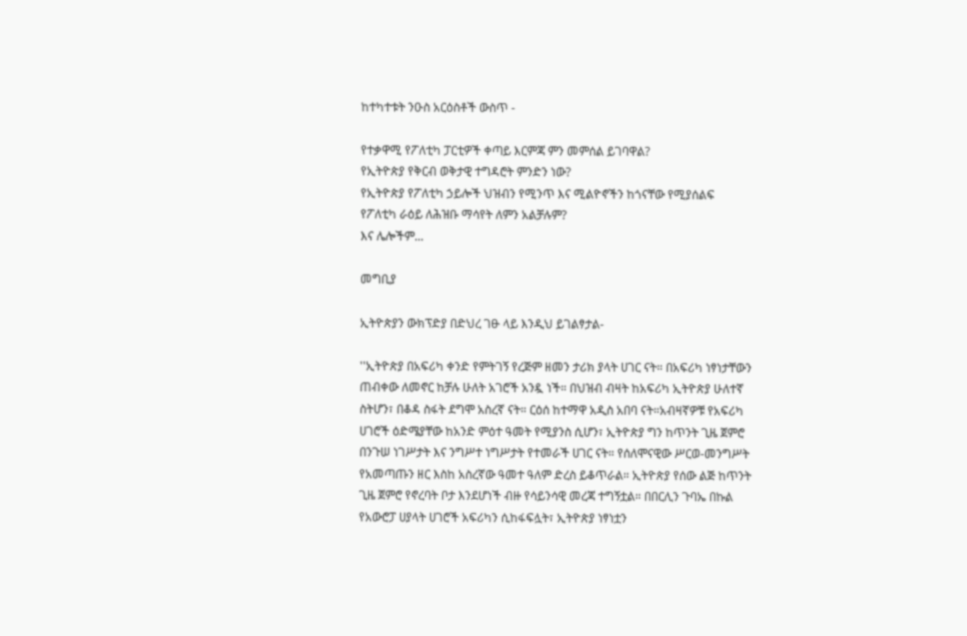ከተካተቱት ንዑስ አርዕስቶች ውስጥ -

የተቃዋሚ የፖለቲካ ፓርቲዎች ቀጣይ እርምጃ ምን መምሰል ይገባዋል?
የኢትዮጵያ የቅርብ ወቅታዊ ተግዳሮት ምንድን ነው?
የኢትዮጵያ የፖለቲካ ኃይሎች ህዝብን የሚንጥ እና ሚልዮኖችን ከጎናቸው የሚያሰልፍ የፖለቲካ ራዕይ ለሕዝቡ ማሳየት ለምን አልቻሉም?
እና ሌሎችም...

መግቢያ

ኢትዮጵያን ውክፕድያ በድህረ ገፁ ላይ እንዲህ ይገልፃታል-

''ኢትዮጵያ በአፍሪካ ቀንድ የምትገኝ የረጅም ዘመን ታሪክ ያላት ሀገር ናት። በአፍሪካ ነፃነታቸውን ጠብቀው ለመኖር ከቻሉ ሁለት አገሮች አንዷ ነች። በህዝብ ብዛት ከአፍሪካ ኢትዮጵያ ሁለተኛ ስትሆን፣ በቆዳ ስፋት ደግሞ አስረኛ ናት። ርዕሰ ከተማዋ አዲስ አበባ ናት።አብዛኛዎቹ የአፍሪካ ሀገሮች ዕድሜያቸው ከአንድ ምዕተ ዓመት የሚያንስ ሲሆን፣ ኢትዮጵያ ግን ከጥንት ጊዜ ጀምሮ በንጉሠ ነገሥታት እና ንግሥተ ነግሥታት የተመራች ሀገር ናት። የሰለሞናዊው ሥርወ-መንግሥት የአመጣጡን ዘር እስከ አስረኛው ዓመተ ዓለም ድረስ ይቆጥራል። ኢትዮጵያ የሰው ልጅ ከጥንት ጊዜ ጀምሮ የኖረባት ቦታ እንደሆነች ብዙ የሳይንሳዊ መረጃ ተግኝቷል። በበርሊን ጉባኤ በኩል የአውሮፓ ሀያላት ሀገሮች አፍሪካን ሲከፋፍሏት፣ ኢትዮጵያ ነፃነቷን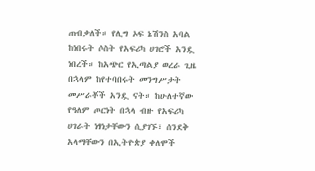ጠብቃለች። የሊግ ኦፍ ኔሽንስ አባል ከነበሩት ሶስት የአፍሪካ ሀገሮች አንዷ ነበረች። ከአጭር የኢጣልያ ወረራ ጊዜ በኋላም ከየተባበሩት መንግሥታት መሥራቾች አንዷ ናት። ከሁለተኛው የዓለም ጦርነት በኋላ ብዙ የአፍሪካ ሀገራት ነፃነታቸውን ሲያገኙ፣ ሰንደቅ አላማቸውን በኢትዮጵያ ቀለሞች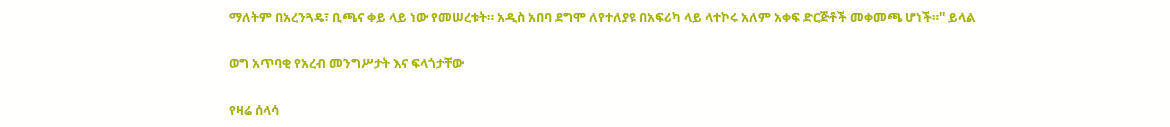ማለትም በአረንጓዴ፣ ቢጫና ቀይ ላይ ነው የመሠረቱት። አዲስ አበባ ደግሞ ለየተለያዩ በአፍሪካ ላይ ላተኮሩ አለም አቀፍ ድርጅቶች መቀመጫ ሆነች።'' ይላል

ወግ አጥባቂ የአረብ መንግሥታት እና ፍላጎታቸው

የዛሬ ሰላሳ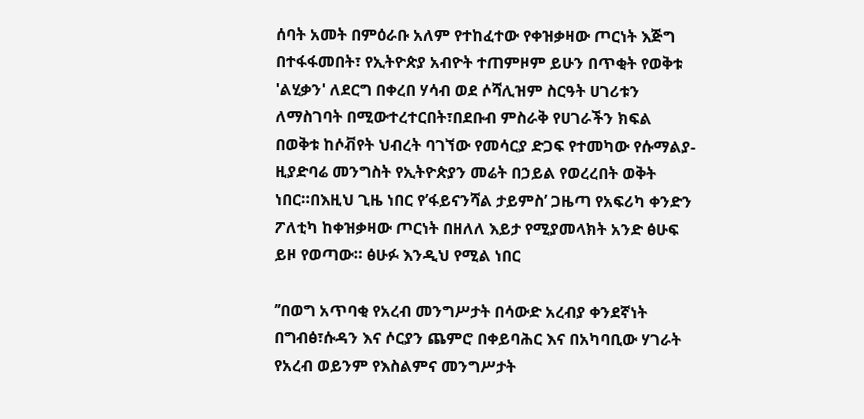ሰባት አመት በምዕራቡ አለም የተከፈተው የቀዝቃዛው ጦርነት እጅግ በተፋፋመበት፣ የኢትዮጵያ አብዮት ተጠምዞም ይሁን በጥቂት የወቅቱ 'ልሂቃን' ለደርግ በቀረበ ሃሳብ ወደ ሶሻሊዝም ስርዓት ሀገሪቱን ለማስገባት በሚውተረተርበት፣በደቡብ ምስራቅ የሀገራችን ክፍል በወቅቱ ከሶቭየት ህብረት ባገኘው የመሳርያ ድጋፍ የተመካው የሱማልያ-ዚያድባሬ መንግስት የኢትዮጵያን መሬት በኃይል የወረረበት ወቅት ነበር።በእዚህ ጊዜ ነበር የ’ፋይናንሻል ታይምስ’ ጋዜጣ የአፍሪካ ቀንድን ፖለቲካ ከቀዝቃዛው ጦርነት በዘለለ እይታ የሚያመላክት አንድ ፅሁፍ ይዞ የወጣው። ፅሁፉ እንዲህ የሚል ነበር

’’በወግ አጥባቂ የአረብ መንግሥታት በሳውድ አረብያ ቀንደኛነት በግብፅ፣ሱዳን እና ሶርያን ጨምሮ በቀይባሕር እና በአካባቢው ሃገራት የአረብ ወይንም የእስልምና መንግሥታት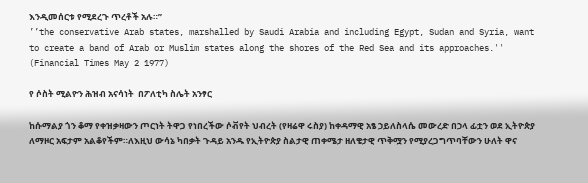እንዲመሰርቱ የሚደረጉ ጥረቶች አሉ።’’
’’the conservative Arab states, marshalled by Saudi Arabia and including Egypt, Sudan and Syria, want to create a band of Arab or Muslim states along the shores of the Red Sea and its approaches.'' (Financial Times May 2 1977)

የ ሶስት ሚልዮን ሕዝብ አናሳነት  በፖለቲካ ስሌት አንፃር

ከሱማልያ ጎን ቆማ የቀዝቃዛውን ጦርነት ትዋጋ የነበረችው ሶቭየት ህብረት (የዛሬዋ ሩስያ) ከቀዳማዊ አፄ ኃይለስላሴ መውረድ በኃላ ፊቷን ወደ ኢትዮጵያ ለማዞር አፍታም አልቆየችም።ለእዚህ ውሳኔ ካበቃት ጉዳይ አንዱ የኢትዮጵያ ስልታዊ ጠቀሜታ ዘለቄታዊ ጥቅሟን የሚያረጋግጥባቸውን ሁለት ዋና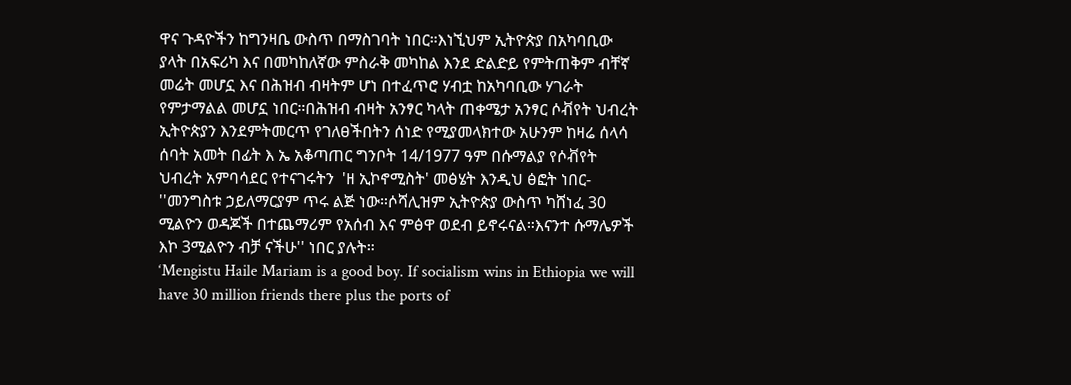ዋና ጉዳዮችን ከግንዛቤ ውስጥ በማስገባት ነበር።እነኚህም ኢትዮጵያ በአካባቢው ያላት በአፍሪካ እና በመካከለኛው ምስራቅ መካከል እንደ ድልድይ የምትጠቅም ብቸኛ መሬት መሆኗ እና በሕዝብ ብዛትም ሆነ በተፈጥሮ ሃብቷ ከአካባቢው ሃገራት የምታማልል መሆኗ ነበር።በሕዝብ ብዛት አንፃር ካላት ጠቀሜታ አንፃር ሶቭየት ህብረት ኢትዮጵያን እንደምትመርጥ የገለፀችበትን ሰነድ የሚያመላክተው አሁንም ከዛሬ ሰላሳ ሰባት አመት በፊት እ ኤ አቆጣጠር ግንቦት 14/1977 ዓም በሱማልያ የሶቭየት ህብረት አምባሳደር የተናገሩትን  'ዘ ኢኮኖሚስት' መፅሄት እንዲህ ፅፎት ነበር-
''መንግስቱ ኃይለማርያም ጥሩ ልጅ ነው።ሶሻሊዝም ኢትዮጵያ ውስጥ ካሸነፈ 30 ሚልዮን ወዳጆች በተጨማሪም የአሰብ እና ምፅዋ ወደብ ይኖሩናል።እናንተ ሱማሌዎች እኮ 3ሚልዮን ብቻ ናችሁ'' ነበር ያሉት።
‘Mengistu Haile Mariam is a good boy. If socialism wins in Ethiopia we will have 30 million friends there plus the ports of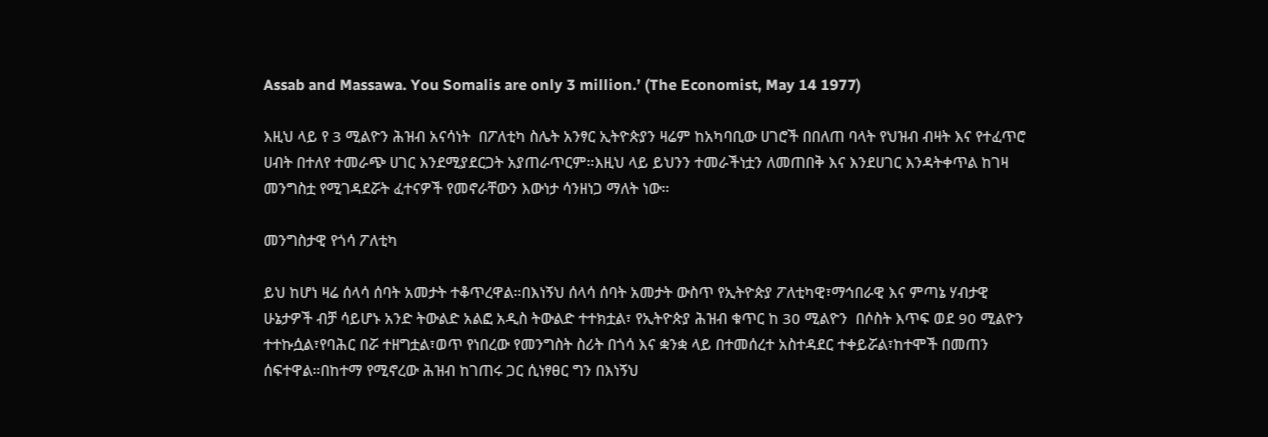Assab and Massawa. You Somalis are only 3 million.’ (The Economist, May 14 1977)

እዚህ ላይ የ 3 ሚልዮን ሕዝብ አናሳነት  በፖለቲካ ስሌት አንፃር ኢትዮጵያን ዛሬም ከአካባቢው ሀገሮች በበለጠ ባላት የህዝብ ብዛት እና የተፈጥሮ ሀብት በተለየ ተመራጭ ሀገር እንደሚያደርጋት አያጠራጥርም።እዚህ ላይ ይህንን ተመራችነቷን ለመጠበቅ እና እንደሀገር እንዳትቀጥል ከገዛ መንግስቷ የሚገዳደሯት ፈተናዎች የመኖራቸውን እውነታ ሳንዘነጋ ማለት ነው።

መንግስታዊ የጎሳ ፖለቲካ

ይህ ከሆነ ዛሬ ሰላሳ ሰባት አመታት ተቆጥረዋል።በእነኝህ ሰላሳ ሰባት አመታት ውስጥ የኢትዮጵያ ፖለቲካዊ፣ማኅበራዊ እና ምጣኔ ሃብታዊ ሁኔታዎች ብቻ ሳይሆኑ አንድ ትውልድ አልፎ አዲስ ትውልድ ተተክቷል፣ የኢትዮጵያ ሕዝብ ቁጥር ከ 30 ሚልዮን  በሶስት እጥፍ ወደ 90 ሚልዮን ተተኩሷል፣የባሕር በሯ ተዘግቷል፣ወጥ የነበረው የመንግስት ስሪት በጎሳ እና ቋንቋ ላይ በተመሰረተ አስተዳደር ተቀይሯል፣ከተሞች በመጠን ሰፍተዋል።በከተማ የሚኖረው ሕዝብ ከገጠሩ ጋር ሲነፃፀር ግን በእነኝህ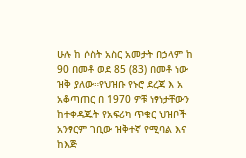ሁሉ ከ ሶስት አስር አመታት በኃላም ከ 90 በመቶ ወደ 85 (83) በመቶ ነው ዝቅ ያለው።የህዝቡ የኑሮ ደረጃ እ አ አቆጣጠር በ 1970 ዎቹ ነፃነታቸውን ከተቀዳጁት የአፍሪካ ጥቁር ህዝቦች አንፃርም ገቢው ዝቅተኛ የሚባል እና ከእጅ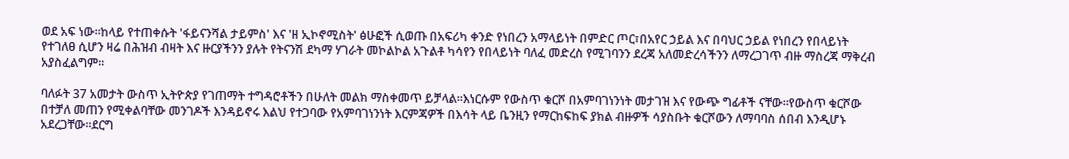ወደ አፍ ነው።ከላይ የተጠቀሱት 'ፋይናንሻል ታይምስ' እና 'ዘ ኢኮኖሚስት' ፅሁፎች ሲወጡ በአፍሪካ ቀንድ የነበረን አማላይነት በምድር ጦር፣በአየር ኃይል እና በባህር ኃይል የነበረን የበላይነት የተገለፀ ሲሆን ዛሬ በሕዝብ ብዛት እና ዙርያችንን ያሉት የትናንሽ ደካማ ሃገራት መኮልኮል አጉልቶ ካሳየን የበላይነት ባለፈ መድረስ የሚገባንን ደረጃ አለመድረሳችንን ለማረጋገጥ ብዙ ማስረጃ ማቅረብ አያስፈልግም።

ባለፉት 37 አመታት ውስጥ ኢትዮጵያ የገጠማት ተግዳሮቶችን በሁለት መልክ ማስቀመጥ ይቻላል።እነርሱም የውስጥ ቁርሾ በአምባገነንነት መታገዝ እና የውጭ ግፊቶች ናቸው።የውስጥ ቁርሾው በተቻለ መጠን የሚቀልባቸው መንገዶች እንዳይኖሩ እልህ የተጋባው የአምባገነንነት እርምጃዎች በእሳት ላይ ቤንዚን የማርከፍከፍ ያክል ብዙዎች ሳያስቡት ቁርሾውን ለማባባስ ሰበብ እንዲሆኑ አደረጋቸው።ደርግ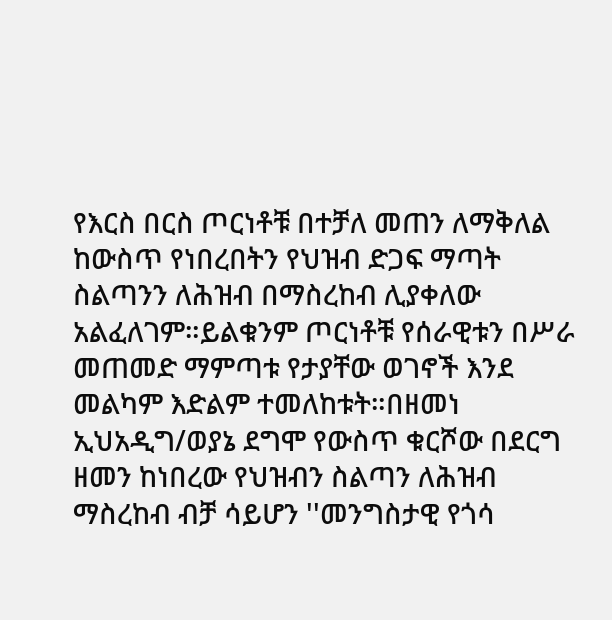የእርስ በርስ ጦርነቶቹ በተቻለ መጠን ለማቅለል ከውስጥ የነበረበትን የህዝብ ድጋፍ ማጣት ስልጣንን ለሕዝብ በማስረከብ ሊያቀለው አልፈለገም።ይልቁንም ጦርነቶቹ የሰራዊቱን በሥራ መጠመድ ማምጣቱ የታያቸው ወገኖች እንደ መልካም እድልም ተመለከቱት።በዘመነ ኢህአዲግ/ወያኔ ደግሞ የውስጥ ቁርሾው በደርግ ዘመን ከነበረው የህዝብን ስልጣን ለሕዝብ ማስረከብ ብቻ ሳይሆን ''መንግስታዊ የጎሳ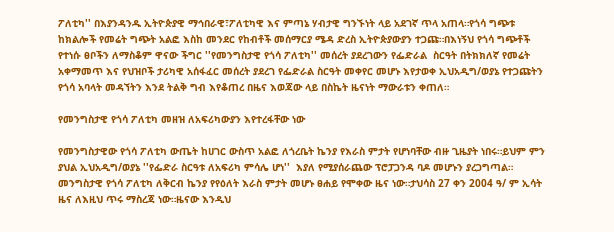ፖለቲካ'' በእያንዳንዱ ኢትዮጵያዊ ማኅበራዊ፣ፖለቲካዊ እና ምጣኔ ሃብታዊ ግንኙነት ላይ አደገኛ ጥላ አጠላ።የጎሳ ግጭቱ ከክልሎች የመሬት ግጭት አልፎ እስከ መንደር የከብቶች መሰማርያ ሜዳ ድረስ ኢትዮጵያውያን ተጋጩ።በእነኝህ የጎሳ ግጭቶች የተነሱ ፀቦችን ለማስቆም ዋናው ችግር ''የመንግስታዊ የጎሳ ፖለቲካ'' መሰረት ያደረገውን የፌድራል  ስርዓት በትክክለኛ የመሬት አቀማመጥ እና የህዝቦች ታሪካዊ አሰፋፈር መሰረት ያደረገ የፌድራል ስርዓት መቀየር መሆኑ እየታወቀ ኢህአዲግ/ወያኔ የተጋጩትን የጎሳ አባላት መዳኘትን እንደ ትልቅ ግብ እየቆጠረ በዜና እወጃው ላይ በስኬት ዜናነት ማውራቱን ቀጠለ።

የመንግስታዊ የጎሳ ፖለቲካ መዘዝ ለአፍሪካውያን እየተረፋቸው ነው

የመንግስታዊው የጎሳ ፖለቲካ ውጤት ከሀገር ውስጥ አልፎ ለጎረቤት ኬንያ የእራስ ምታት የሆነባቸው ብዙ ጊዜያት ነበሩ።ይህም ምን ያህል ኢህአዲግ/ወያኔ ''የፌድራ ስርዓቱ ለአፍሪካ ምሳሌ ሆነ''  እያለ የሚያሰራጨው ፕሮፓጋንዳ ባዶ መሆኑን ያረጋግጣል። መንግስታዊ የጎሳ ፖለቲካ ለቅርብ ኬንያ የየዕለት እራስ ምታት መሆኑ ፀሐይ የሞቀው ዜና ነው።ታህሳስ 27 ቀን 2004 ዓ/ ም ኢሳት ዜና ለእዚህ ጥሩ ማስረጃ ነው።ዜናው እንዲህ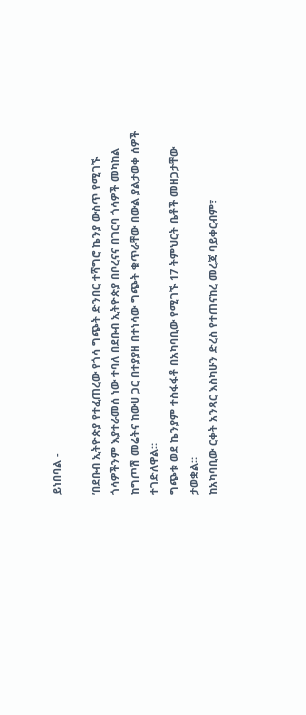ይነበባል -

’በደቡብ ኢትዮጵያ የተፈጠረው የጎሳ ግጭት ድንበር ተሻግሮ ኬንያ ውስጥ የሚገኙ ጎሳዎችንም እያተራመሰ ነው ተባለ በደቡብ ኢትዮጵያ በቦረናና በገርባ ጎሳዎች መካከል ከግጦሽ መሬትና ከውሀ ጋር በተያያዘ በተነሳው ግጭት ቁጥራቸው በውል ያልታወቀ ሰዎች ተገድለዋል።
ግጭቱ ወደ ኬንያም ተስፋፋቶ በአካባቢው የሚገኙ 17 ትምህርት ቤቶች መዘጋታቸው ታወቋል።
ከአካባቢው ርቀት አንጻር እስካሁን ድረስ የተጠናከረ መረጃ ባይቀርብም፣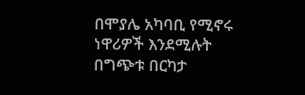በሞያሌ አካባቢ የሚኖሩ ነዋሪዎች እንደሚሉት በግጭቱ በርካታ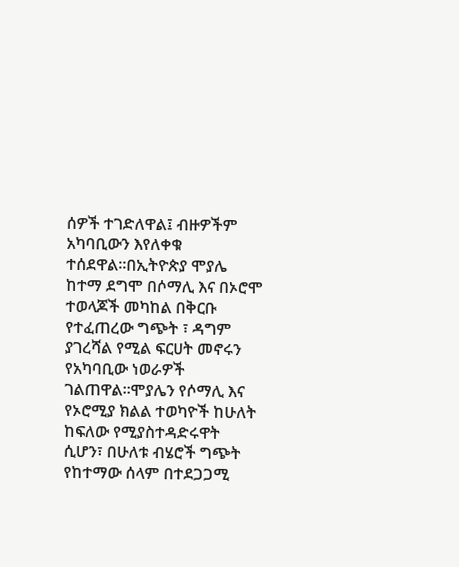ሰዎች ተገድለዋል፤ ብዙዎችም አካባቢውን እየለቀቁ ተሰደዋል።በኢትዮጵያ ሞያሌ ከተማ ደግሞ በሶማሊ እና በኦሮሞ ተወላጆች መካከል በቅርቡ የተፈጠረው ግጭት ፣ ዳግም ያገረሻል የሚል ፍርሀት መኖሩን የአካባቢው ነወራዎች ገልጠዋል።ሞያሌን የሶማሊ እና የኦሮሚያ ክልል ተወካዮች ከሁለት ከፍለው የሚያስተዳድሩዋት ሲሆን፣ በሁለቱ ብሄሮች ግጭት የከተማው ሰላም በተደጋጋሚ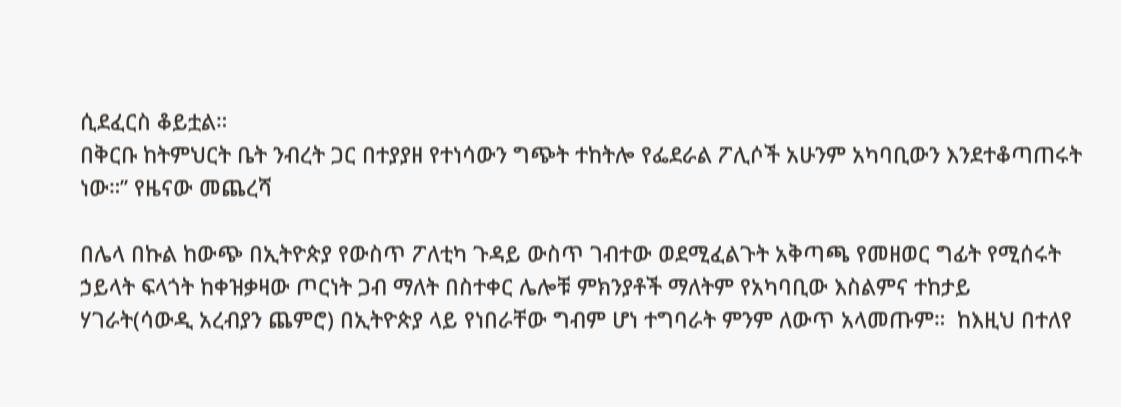ሲደፈርስ ቆይቷል።
በቅርቡ ከትምህርት ቤት ንብረት ጋር በተያያዘ የተነሳውን ግጭት ተከትሎ የፌደራል ፖሊሶች አሁንም አካባቢውን እንደተቆጣጠሩት ነው።’’ የዜናው መጨረሻ

በሌላ በኩል ከውጭ በኢትዮጵያ የውስጥ ፖለቲካ ጉዳይ ውስጥ ገብተው ወደሚፈልጉት አቅጣጫ የመዘወር ግፊት የሚሰሩት ኃይላት ፍላጎት ከቀዝቃዛው ጦርነት ጋብ ማለት በስተቀር ሌሎቹ ምክንያቶች ማለትም የአካባቢው እስልምና ተከታይ ሃገራት(ሳውዲ አረብያን ጨምሮ) በኢትዮጵያ ላይ የነበራቸው ግብም ሆነ ተግባራት ምንም ለውጥ አላመጡም።  ከእዚህ በተለየ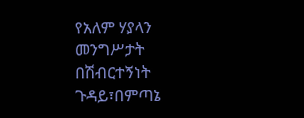የአለም ሃያላን መንግሥታት በሽብርተኝነት ጉዳይ፣በምጣኔ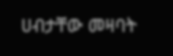ሀብታቸው መዛባት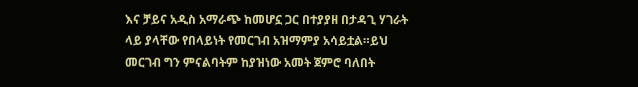እና ቻይና አዲስ አማራጭ ከመሆኗ ጋር በተያያዘ በታዳጊ ሃገራት ላይ ያላቸው የበላይነት የመርገብ አዝማምያ አሳይቷል።ይህ መርገብ ግን ምናልባትም ከያዝነው አመት ጀምሮ ባለበት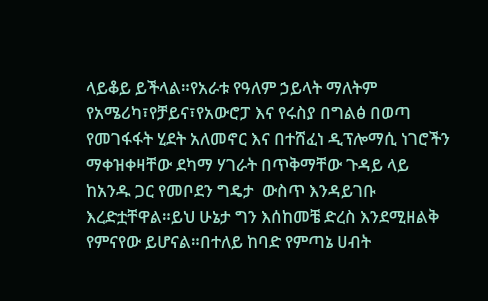ላይቆይ ይችላል።የአራቱ የዓለም ኃይላት ማለትም የአሜሪካ፣የቻይና፣የአውሮፓ እና የሩስያ በግልፅ በወጣ የመገፋፋት ሂደት አለመኖር እና በተሸፈነ ዲፕሎማሲ ነገሮችን ማቀዝቀዛቸው ደካማ ሃገራት በጥቅማቸው ጉዳይ ላይ ከአንዱ ጋር የመቦደን ግዴታ  ውስጥ እንዳይገቡ እረድቷቸዋል።ይህ ሁኔታ ግን እሰከመቼ ድረስ እንደሚዘልቅ የምናየው ይሆናል።በተለይ ከባድ የምጣኔ ሀብት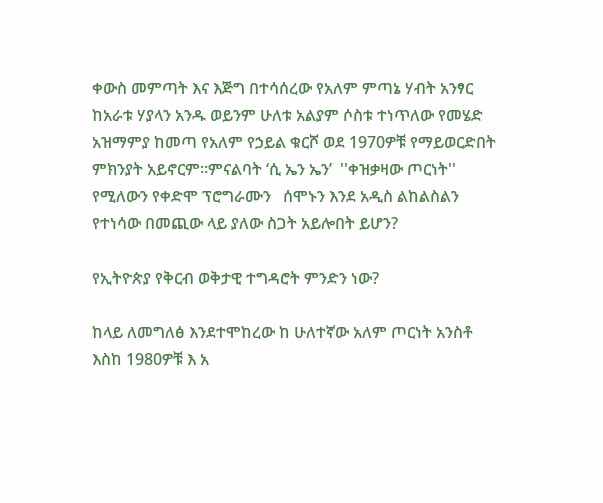ቀውስ መምጣት እና እጅግ በተሳሰረው የአለም ምጣኔ ሃብት አንፃር ከአራቱ ሃያላን አንዱ ወይንም ሁለቱ አልያም ሶስቱ ተነጥለው የመሄድ አዝማምያ ከመጣ የአለም የኃይል ቁርሾ ወደ 1970ዎቹ የማይወርድበት ምክንያት አይኖርም።ምናልባት ‘ሲ ኤን ኤን’  ''ቀዝቃዛው ጦርነት'' የሚለውን የቀድሞ ፕሮግራሙን   ሰሞኑን እንደ አዲስ ልከልስልን የተነሳው በመጪው ላይ ያለው ስጋት አይሎበት ይሆን?

የኢትዮጵያ የቅርብ ወቅታዊ ተግዳሮት ምንድን ነው?

ከላይ ለመግለፅ እንደተሞከረው ከ ሁለተኛው አለም ጦርነት አንስቶ  እስከ 1980ዎቹ እ አ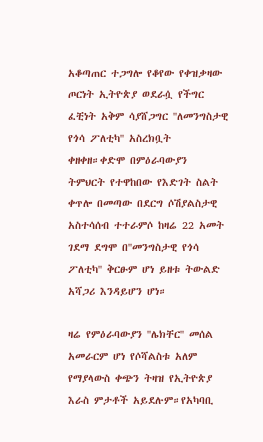አቆጣጠር ተጋግሎ የቆየው የቀዝቃዛው ጦርነት ኢትዮጵያ ወደራሷ የችግር ፈቺነት አቅም ሳያሸጋግር ''ለመንግስታዊ የጎሳ ፖለቲካ'' አስረክቧት ቀዘቀዘ።ቀድሞ በምዕራባውያን ትምህርት የተዋከበው የእድገት ስልት ቀጥሎ በመጣው በደርግ ሶሽያልስታዊ አስተሳሰብ ተተራምሶ ከዛሬ 22 አመት ገደማ ደግሞ በ''መንግስታዊ የጎሳ ፖለቲካ'' ቅርፁም ሆነ ይዘቱ ትውልድ አሻጋሪ እንዳይሆን ሆነ።

ዛሬ የምዕራባውያን ''ሌክቸር'' መሰል አመራርም ሆነ የሶሻልስቱ አለም የማያላውስ ቀጭን ትዛዝ የኢትዮጵያ እራስ ምታቶች አይደሉም።የአካባቢ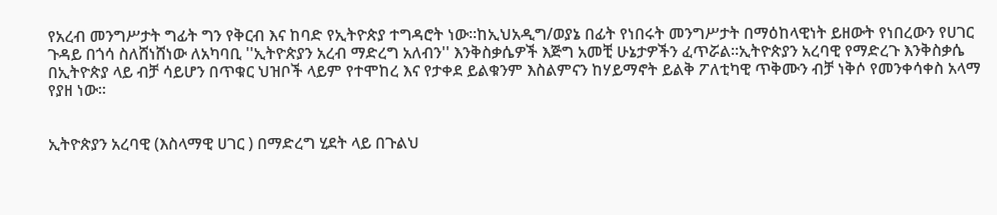የአረብ መንግሥታት ግፊት ግን የቅርብ እና ከባድ የኢትዮጵያ ተግዳሮት ነው።ከኢህአዲግ/ወያኔ በፊት የነበሩት መንግሥታት በማዕከላዊነት ይዘውት የነበረውን የሀገር ጉዳይ በጎሳ ስለሸነሸነው ለአካባቢ ''ኢትዮጵያን አረብ ማድረግ አለብን'' እንቅስቃሴዎች እጅግ አመቺ ሁኔታዎችን ፈጥሯል።ኢትዮጵያን አረባዊ የማድረጉ እንቅስቃሴ በኢትዮጵያ ላይ ብቻ ሳይሆን በጥቁር ህዝቦች ላይም የተሞከረ እና የታቀደ ይልቁንም እስልምናን ከሃይማኖት ይልቅ ፖለቲካዊ ጥቅሙን ብቻ ነቅሶ የመንቀሳቀስ አላማ የያዘ ነው።


ኢትዮጵያን አረባዊ (እስላማዊ ሀገር ) በማድረግ ሂደት ላይ በጉልህ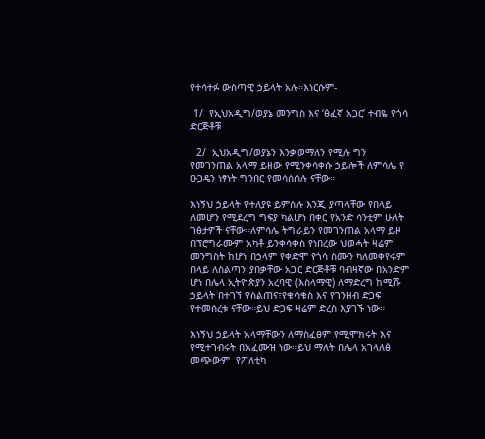የተሳተፉ ውስጣዊ ኃይላት አሉ።እነርሱም-

 1/  የኢህአዲግ/ወያኔ መንግስ እና ‘ፅፈኛ አጋር’ ተብዬ የጎሳ ድርጅቶቹ

  2/  ኢህአዲግ/ወያኔን እንቃወማለን የሚሉ ግን የመገንጠል አላማ ይዘው የሚንቀሳቀሱ ኃይሎች ለምሳሌ የ ዑጋዴን ነፃነት ግንበር የመሳሰሰሉ ናቸው።

እነኝህ ኃይላት የተለያዩ ይምሰሉ እንጂ ያጣላቸው የበላይ ለመሆን የሚደረግ ግፍያ ካልሆነ በቀር የአንድ ሳንቲም ሁለት ገፅታዎች ናቸው።ለምሳሌ ትግራይን የመገንጠል አላማ ይዞ በፕሮግራሙም አካቶ ይንቀሳቀስ የነበረው ህወሓት ዛሬም መንግስት ከሆነ በኃላም የቀድሞ የጎሳ ስሙን ካለመቀየሩም በላይ ለስልጣን ያበቃቸው አጋር ድርጅቶቹ ባብዛኛው በአንድም ሆነ በሌላ ኢትዮጵያን አረባዊ (እስላማዊ) ለማድረግ ከሚሹ ኃይላት በተገኘ የስልጠና፣የቁሳቁስ እና የገንዘብ ድጋፍ የተመሰረቱ ናቸው።ይህ ድጋፍ ዛሬም ድረስ እያገኙ ነው።

እነኝህ ኃይላት አላማቸውን ለማስፈፀም የሚሞክሩት እና የሚተገብሩት በአፈሙዝ ነው።ይህ ማለት በሌላ አገላለፅ መጭውም  የፖለቲካ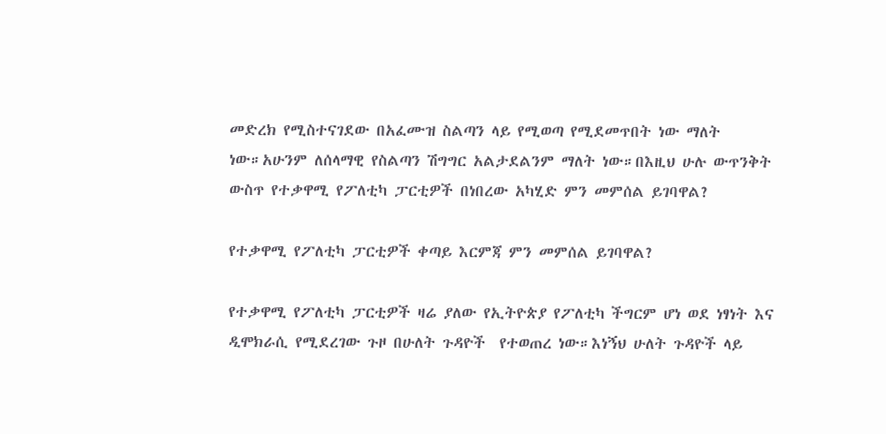መድረክ የሚስተናገደው በአፈሙዝ ስልጣን ላይ የሚወጣ የሚደመጥበት ነው ማለት ነው።አሁንም ለሰላማዊ የስልጣን ሽግግር አልታደልንም ማለት ነው።በእዚህ ሁሉ ውጥንቅት ውስጥ የተቃዋሚ የፖለቲካ ፓርቲዎች በነበረው አካሂድ ምን መምሰል ይገባዋል?

የተቃዋሚ የፖለቲካ ፓርቲዎች ቀጣይ እርምጃ ምን መምሰል ይገባዋል?

የተቃዋሚ የፖለቲካ ፓርቲዎች ዛሬ ያለው የኢትዮጵያ የፖለቲካ ችግርም ሆነ ወደ ነፃነት እና ዲሞክራሲ የሚደረገው ጉዞ በሁለት ጉዳዮች  የተወጠረ ነው።እነኝህ ሁለት ጉዳዮች ላይ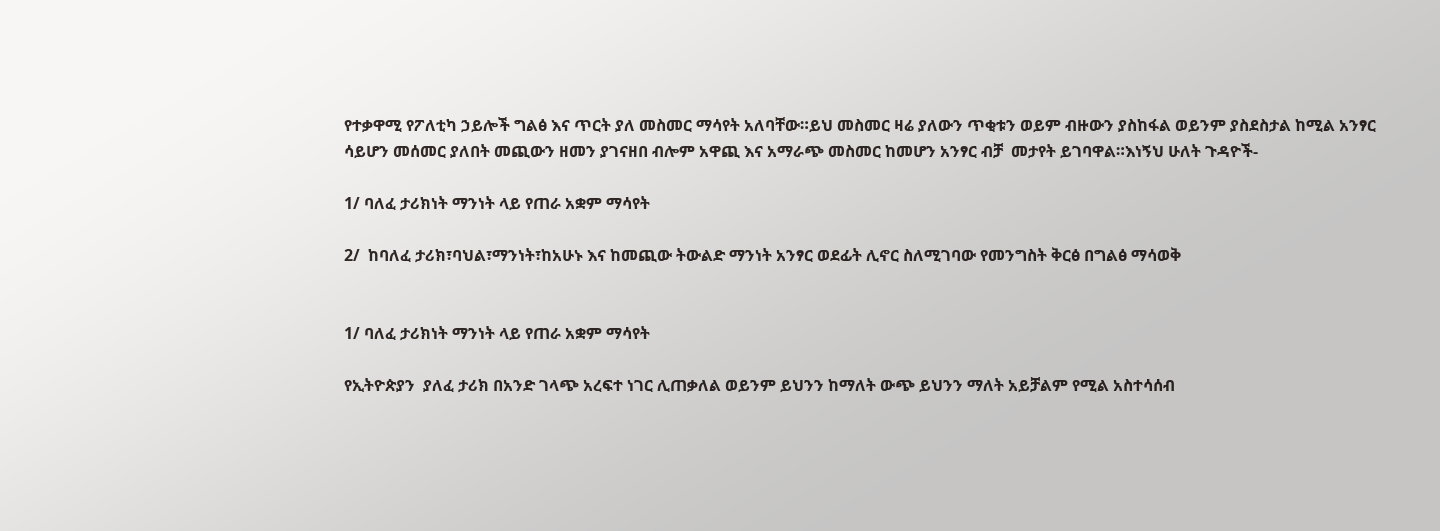የተቃዋሚ የፖለቲካ ኃይሎች ግልፅ እና ጥርት ያለ መስመር ማሳየት አለባቸው።ይህ መስመር ዛሬ ያለውን ጥቂቱን ወይም ብዙውን ያስከፋል ወይንም ያስደስታል ከሚል አንፃር ሳይሆን መሰመር ያለበት መጪውን ዘመን ያገናዘበ ብሎም አዋጪ እና አማራጭ መስመር ከመሆን አንፃር ብቻ  መታየት ይገባዋል።እነኝህ ሁለት ጉዳዮች-

1/ ባለፈ ታሪክነት ማንነት ላይ የጠራ አቋም ማሳየት

2/  ከባለፈ ታሪክ፣ባህል፣ማንነት፣ከአሁኑ እና ከመጪው ትውልድ ማንነት አንፃር ወደፊት ሊኖር ስለሚገባው የመንግስት ቅርፅ በግልፅ ማሳወቅ


1/ ባለፈ ታሪክነት ማንነት ላይ የጠራ አቋም ማሳየት

የኢትዮጵያን  ያለፈ ታሪክ በአንድ ገላጭ አረፍተ ነገር ሊጠቃለል ወይንም ይህንን ከማለት ውጭ ይህንን ማለት አይቻልም የሚል አስተሳሰብ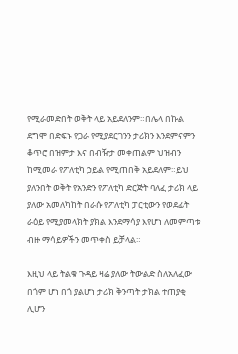የሚራመድበት ወቅት ላይ አይደለንም።በሌላ በኩል ደግሞ በድፍኑ የጋራ የሚያደርገንን ታሪክን እንደምናምን ቆጥሮ በዝምታ እና በብዥታ መቀጠልም ህዝብን ከሚመራ የፖለቲካ ኃይል የሚጠበቅ አይደለም።ይህ ያለንበት ወቅት የአንድን የፖለቲካ ድርጅት ባለፈ ታሪክ ላይ ያለው አመለካከት በራሱ የፖለቲካ ፓርቲውን የወደፊት ራዕይ የሚያመላክት ያክል እንደማሳያ እየሆነ ለመምጣቱ ብዙ ማሳይዎችን መጥቀስ ይቻላል።

እዚህ ላይ ትልቁ ጉዳይ ዛሬ ያለው ትውልድ ስለአለፈው በጎም ሆነ በጎ ያልሆነ ታሪክ ቅንጣት ታክል ተጠያቂ ሊሆን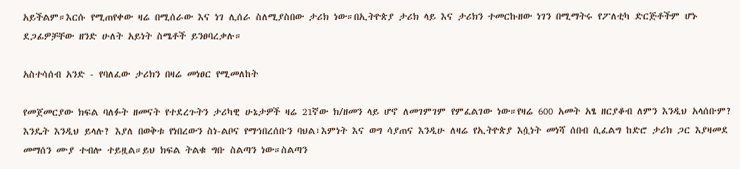አይችልም።እርሱ የሚጠየቀው ዛሬ በሚሰራው እና ነገ ሊሰራ ስለሚያስበው ታሪክ ነው።በኢትዮጵያ ታሪክ ላይ እና ታሪክን ተመርኩዘው ነገን በሚማትሩ የፖለቲካ ድርጅቶችም ሆኑ ደጋፊዎቻቸው ዘንድ ሁለት አይነት ስሜቶች ይንፀባረቃሉ።

አስተሳሰብ አንድ - የባለፈው ታሪክን በዛሬ መነፀር የሚመለከት

የመጀመርያው ክፍል ባለፉት ዘመናት የተደረጉትን ታሪካዊ ሁኔታዎች ዛሬ 21ኛው ክ/ዘመን ላይ ሆኖ ለመገምገም የምፈልገው ነው።የዛሬ 600 አመት አፄ ዘርያቆብ ለምን እንዲህ አላሰቡም? እንዴት እንዲህ ይላሉ? እያለ በወቅቱ የነበረውን ስነ-ልቦና የማኅበረሰቡን ባህል፣እምነት እና ወግ ሳያጠና እንዲሁ ለዛሬ የኢትዮጵያ እሷነት መነሻ ሰበብ ሲፈልግ ከድሮ ታሪክ ጋር እያዛመደ መማሰን ሙያ ተብሎ ተይዟል።ይህ ክፍል ትልቁ ግቡ ስልጣን ነው።ስልጣን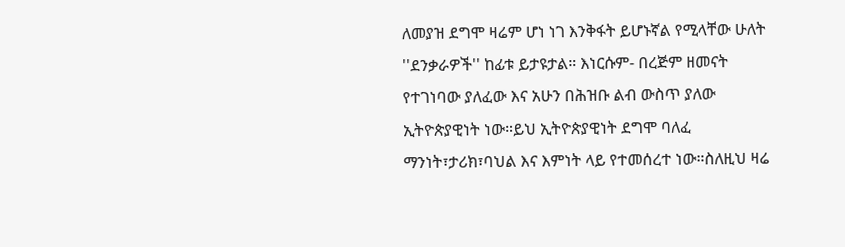ለመያዝ ደግሞ ዛሬም ሆነ ነገ እንቅፋት ይሆኑኛል የሚላቸው ሁለት ''ደንቃራዎች'' ከፊቱ ይታዩታል። እነርሱም- በረጅም ዘመናት የተገነባው ያለፈው እና አሁን በሕዝቡ ልብ ውስጥ ያለው ኢትዮጵያዊነት ነው።ይህ ኢትዮጵያዊነት ደግሞ ባለፈ ማንነት፣ታሪክ፣ባህል እና እምነት ላይ የተመሰረተ ነው።ስለዚህ ዛሬ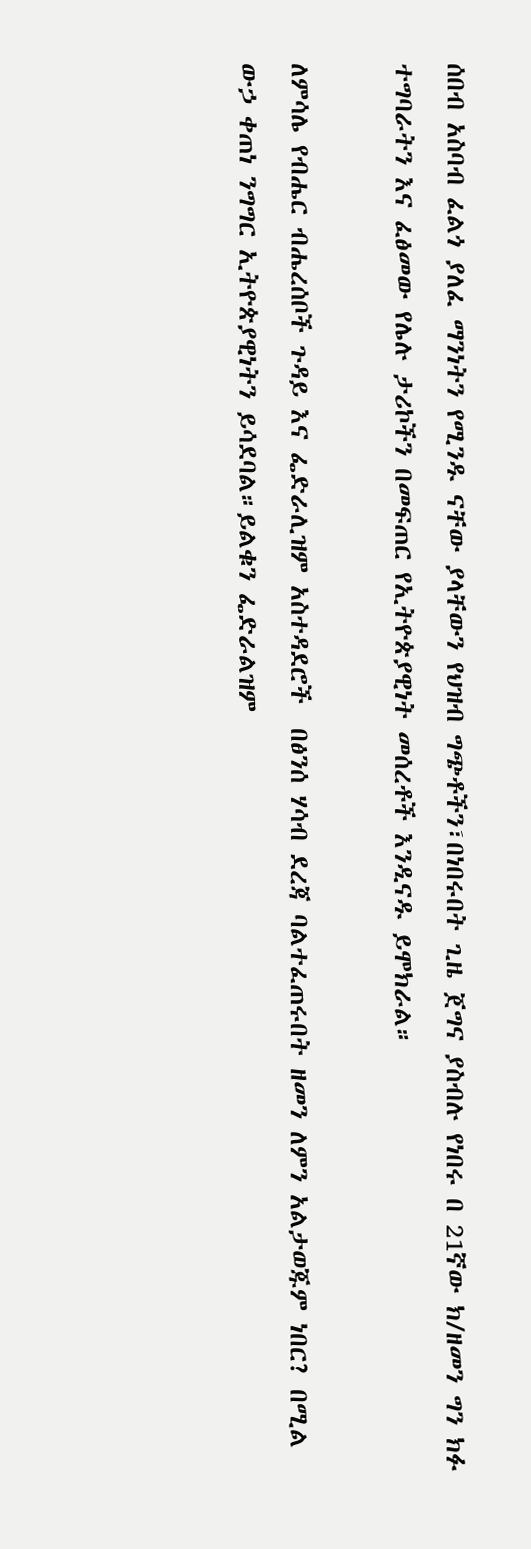ሰበብ አስባብ ፈልጎ ያለፈ ማንነትን የሚንዱ ናቸው ያላቸውን የህዝብ ግጭቶችን፣በነበሩበት ጊዜ ጀግና ያስብሉ የነበሩ በ 21ኛው ክ/ዘመን ግን ክፉ ተግባራትን እና ፈፅመው የሌሉ ታሪኮችን በመፍጠር የኢትዮጵያዊነት መሰረቶች እንዲናዱ ይሞክራል።

ለምሳሌ የብሔር ብሔረሰቦች ጉዳይ እና ፌድራሊዝም አስተዳደሮች  በፅንሰ ሃሳብ ደረጃ ባልተፈጠሩበት ዘመን ለምን አልታወጁም ነበር? በሚል ውኃ ቀጠነ ንግግር ኢትዮጵያዊነትን ይሳደባል።ይልቁን ፌድራልዝም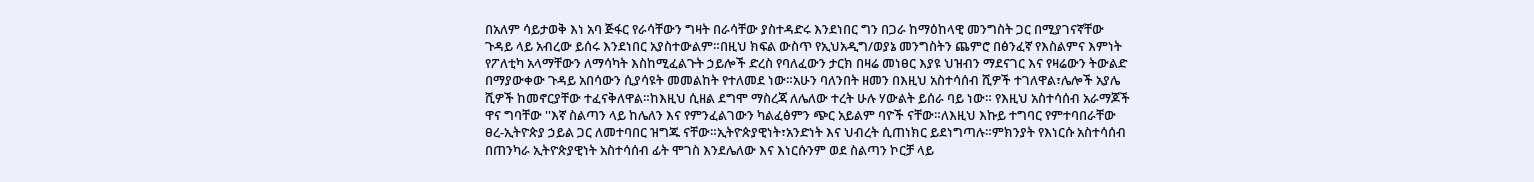በአለም ሳይታወቅ እነ አባ ጅፋር የራሳቸውን ግዛት በራሳቸው ያስተዳድሩ እንደነበር ግን በጋራ ከማዕከላዊ መንግስት ጋር በሚያገናኛቸው ጉዳይ ላይ አብረው ይሰሩ እንደነበር አያስተውልም።በዚህ ክፍል ውስጥ የኢህአዲግ/ወያኔ መንግስትን ጨምሮ በፅንፈኛ የእስልምና እምነት የፖለቲካ አላማቸውን ለማሳካት እስከሚፈልጉት ኃይሎች ድረስ የባለፈውን ታርክ በዛሬ መነፀር እያዩ ህዝብን ማደናገር እና የዛሬውን ትውልድ በማያውቀው ጉዳይ አበሳውን ሲያሳዩት መመልከት የተለመደ ነው።አሁን ባለንበት ዘመን በእዚህ አስተሳሰብ ሺዎች ተገለዋል፣ሌሎች አያሌ ሺዎች ከመኖርያቸው ተፈናቅለዋል።ከእዚህ ሲዘል ደግሞ ማስረጃ ለሌለው ተረት ሁሉ ሃውልት ይሰራ ባይ ነው። የእዚህ አስተሳሰብ አራማጆች ዋና ግባቸው ''እኛ ስልጣን ላይ ከሌለን እና የምንፈልገውን ካልፈፅምን ጭር አይልም ባዮች ናቸው።ለእዚህ እኩይ ተግባር የምተባበራቸው ፀረ-ኢትዮጵያ ኃይል ጋር ለመተባበር ዝግጁ ናቸው።ኢትዮጵያዊነት፣አንድነት እና ህብረት ሲጠነክር ይደነግጣሉ።ምክንያት የእነርሱ አስተሳሰብ በጠንካራ ኢትዮጵያዊነት አስተሳሰብ ፊት ሞገስ እንደሌለው እና እነርሱንም ወደ ስልጣን ኮርቻ ላይ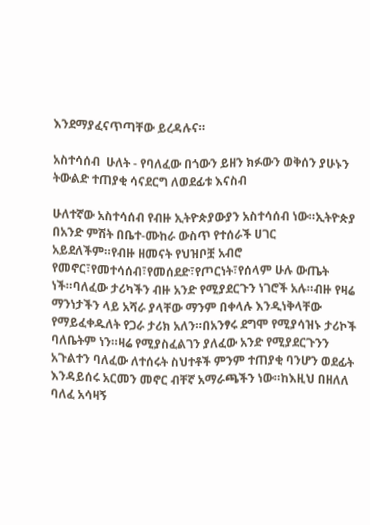እንደማያፈናጥጣቸው ይረዳሉና።

አስተሳሰብ  ሁለት - የባለፈው በጎውን ይዘን ክፉውን ወቅሰን ያሁኑን ትውልድ ተጠያቂ ሳናደርግ ለወደፊቱ እናስብ

ሁለተኛው አስተሳሰብ የብዙ ኢትዮጵያውያን አስተሳሰብ ነው።ኢትዮጵያ በአንድ ምሽት በቤተ-ሙከራ ውስጥ የተሰራች ሀገር አይደለችም።የብዙ ዘመናት የህዝቦቿ አብሮ የመኖር፣የመተሳሰብ፣የመሰደድ፣የጦርነት፣የሰላም ሁሉ ውጤት ነች።ባለፈው ታሪካችን ብዙ አንድ የሚያደርጉን ነገሮች አሉ።ብዙ የዛሬ ማንነታችን ላይ አሻራ ያላቸው ማንም በቀላሉ እንዲነቅላቸው የማይፈቀዱለት የጋራ ታሪክ አለን።በአንፃሩ ደግሞ የሚያሳዝኑ ታሪኮች ባለቤትም ነን።ዛሬ የሚያስፈልገን ያለፈው አንድ የሚያደርጉንን አጉልተን ባለፈው ለተሰሩት ስህተቶች ምንም ተጠያቂ ባንሆን ወደፊት እንዳይሰሩ አርመን መኖር ብቸኛ አማራጫችን ነው።ከእዚህ በዘለለ ባለፈ አሳዛኝ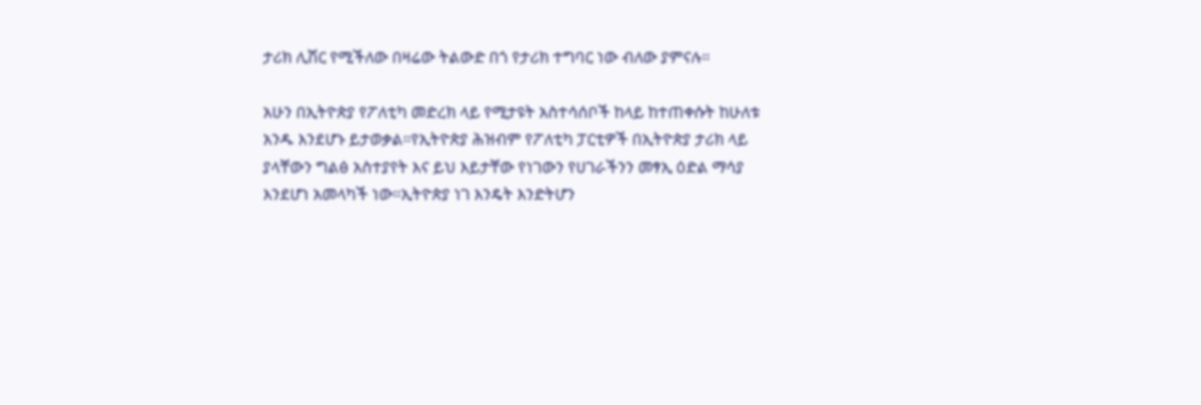ታሪክ ሊሽር የሚችለው በዛሬው ትልውድ በጎ የታሪክ ተግባር ነው ብለው ያምናሉ።

አሁን በኢትዮጵያ የፖለቲካ መድረክ ላይ የሚታዩት አስተሳሰቦች ከላይ ከተጠቀሱት ከሁለቱ አንዱ እንደሆኑ ይታወቃል።የኢትዮጵያ ሕዝብም የፖለቲካ ፓርቲዎች በኢትዮጵያ ታሪክ ላይ ያላቸውን ግልፅ አስተያየት እና ይህ እይታቸው የነገውን የሀገራችንን መፃኢ ዕድል ማሳያ እንደሆነ አመላካች ነው።ኢትዮጵያ ነገ እንዴት እንድትሆን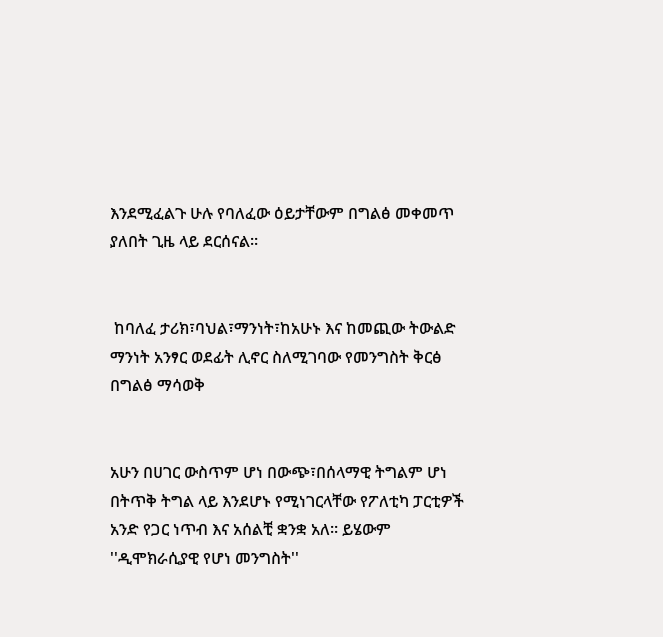እንደሚፈልጉ ሁሉ የባለፈው ዕይታቸውም በግልፅ መቀመጥ ያለበት ጊዜ ላይ ደርሰናል።


 ከባለፈ ታሪክ፣ባህል፣ማንነት፣ከአሁኑ እና ከመጪው ትውልድ ማንነት አንፃር ወደፊት ሊኖር ስለሚገባው የመንግስት ቅርፅ በግልፅ ማሳወቅ


አሁን በሀገር ውስጥም ሆነ በውጭ፣በሰላማዊ ትግልም ሆነ በትጥቅ ትግል ላይ እንደሆኑ የሚነገርላቸው የፖለቲካ ፓርቲዎች አንድ የጋር ነጥብ እና አሰልቺ ቋንቋ አለ። ይሄውም ''ዲሞክራሲያዊ የሆነ መንግስት''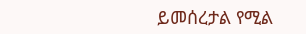ይመሰረታል የሚል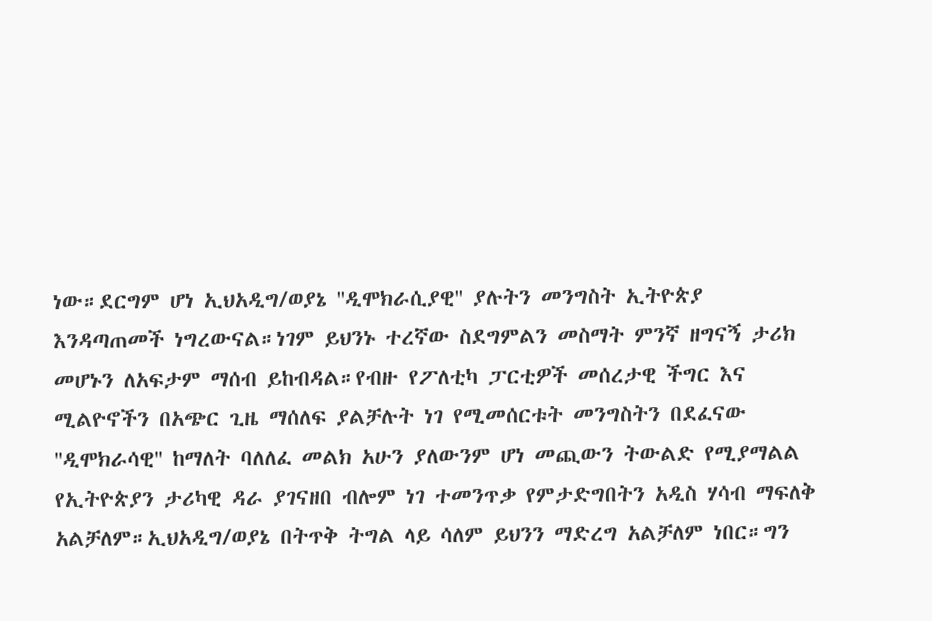ነው።ደርግም ሆነ ኢህአዲግ/ወያኔ ''ዲሞክራሲያዊ'' ያሉትን መንግስት ኢትዮጵያ እንዳጣጠመች ነግረውናል።ነገም ይህንኑ ተረኛው ስደግምልን መስማት ምንኛ ዘግናኝ ታሪክ መሆኑን ለአፍታም ማሰብ ይከብዳል።የብዙ የፖለቲካ ፓርቲዎች መሰረታዊ ችግር እና ሚልዮኖችን በአጭር ጊዜ ማሰለፍ ያልቻሉት ነገ የሚመሰርቱት መንግስትን በደፈናው ''ዲሞክራሳዊ'' ከማለት ባለለፈ መልክ አሁን ያለውንም ሆነ መጪውን ትውልድ የሚያማልል የኢትዮጵያን ታሪካዊ ዳራ ያገናዘበ ብሎም ነገ ተመንጥቃ የምታድግበትን አዲስ ሃሳብ ማፍለቅ አልቻለም።ኢህአዲግ/ወያኔ በትጥቅ ትግል ላይ ሳለም ይህንን ማድረግ አልቻለም ነበር።ግን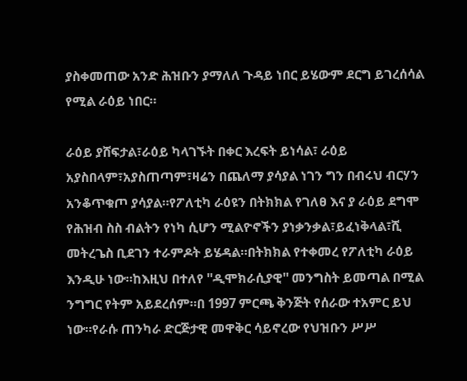ያስቀመጠው አንድ ሕዝቡን ያማለለ ጉዳይ ነበር ይሄውም ደርግ ይገረሰሳል የሚል ራዕይ ነበር።

ራዕይ ያሸፍታል፣ራዕይ ካላገኙት በቀር እረፍት ይነሳል፣ ራዕይ አያስበላም፣አያስጠጣም፣ዛሬን በጨለማ ያሳያል ነገን ግን በብሩህ ብርሃን አንቆጥቁጦ ያሳያል።የፖለቲካ ራዕዩን በትክክል የገለፀ እና ያ ራዕይ ደግሞ የሕዝብ ስስ ብልትን የነካ ሲሆን ሚልዮኖችን ያነቃንቃል፣ይፈነቅላል፣ሺ መትረጌስ ቢደገን ተራምዶት ይሄዳል።በትክክል የተቀመረ የፖለቲካ ራዕይ እንዲሁ ነው።ከእዚህ በተለየ ''ዲሞክራሲያዊ'' መንግስት ይመጣል በሚል ንግግር የትም አይደረሰም።በ 1997 ምርጫ ቅንጅት የሰራው ተአምር ይህ ነው።የራሱ ጠንካራ ድርጅታዊ መዋቅር ሳይኖረው የህዝቡን ሥሥ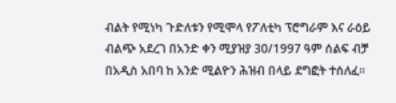ብልት የሚነካ ጉድለቱን የሚሞላ የፖለቲካ ፕሮግራም እና ራዕይ ብልጭ አደረገ በአንድ ቀን ሚያዝያ 30/1997 ዓም ሰልፍ ብቻ በአዲስ አበባ ከ አንድ ሚልዮን ሕዝብ በላይ ደግፎት ተሰለፈ።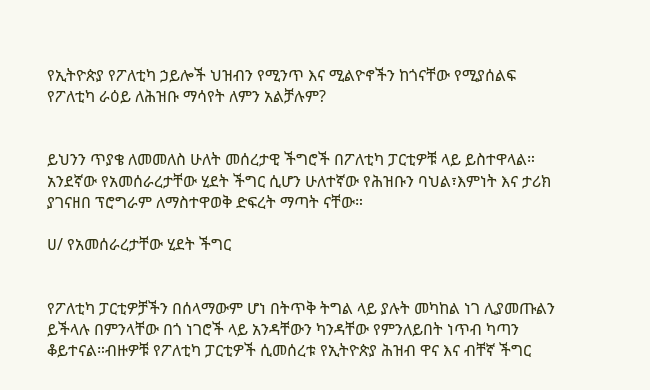የኢትዮጵያ የፖለቲካ ኃይሎች ህዝብን የሚንጥ እና ሚልዮኖችን ከጎናቸው የሚያሰልፍ የፖለቲካ ራዕይ ለሕዝቡ ማሳየት ለምን አልቻሉም?


ይህንን ጥያቄ ለመመለስ ሁለት መሰረታዊ ችግሮች በፖለቲካ ፓርቲዎቹ ላይ ይስተዋላል። አንደኛው የአመሰራረታቸው ሂደት ችግር ሲሆን ሁለተኛው የሕዝቡን ባህል፣እምነት እና ታሪክ ያገናዘበ ፕሮግራም ለማስተዋወቅ ድፍረት ማጣት ናቸው።

ሀ/ የአመሰራረታቸው ሂደት ችግር


የፖለቲካ ፓርቲዎቻችን በሰላማውም ሆነ በትጥቅ ትግል ላይ ያሉት መካከል ነገ ሊያመጡልን ይችላሉ በምንላቸው በጎ ነገሮች ላይ አንዳቸውን ካንዳቸው የምንለይበት ነጥብ ካጣን ቆይተናል።ብዙዎቹ የፖለቲካ ፓርቲዎች ሲመሰረቱ የኢትዮጵያ ሕዝብ ዋና እና ብቸኛ ችግር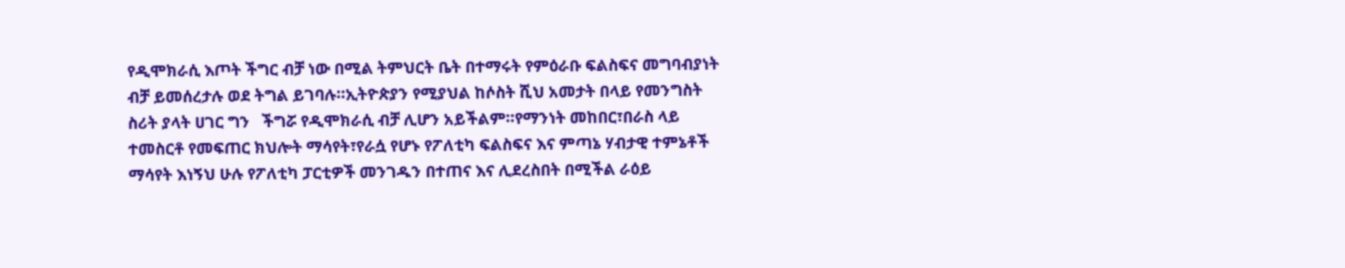የዲሞክራሲ እጦት ችግር ብቻ ነው በሚል ትምህርት ቤት በተማሩት የምዕራቡ ፍልስፍና መግባብያነት ብቻ ይመሰረታሉ ወደ ትግል ይገባሉ።ኢትዮጵያን የሚያህል ከሶስት ሺህ አመታት በላይ የመንግስት ስሪት ያላት ሀገር ግን   ችግሯ የዲሞክራሲ ብቻ ሊሆን አይችልም።የማንነት መከበር፣በራስ ላይ ተመስርቶ የመፍጠር ክህሎት ማሳየት፣የራሷ የሆኑ የፖለቲካ ፍልስፍና እና ምጣኔ ሃብታዊ ተምኔቶች ማሳየት እነኝህ ሁሉ የፖለቲካ ፓርቲዎች መንገዱን በተጠና እና ሊደረስበት በሚችል ራዕይ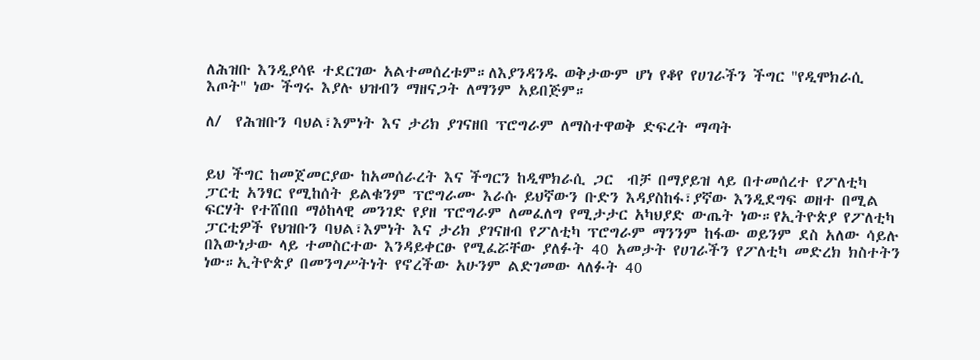ለሕዝቡ እንዲያሳዩ ተደርገው አልተመሰረቱም።ለእያንዳንዱ ወቅታውም ሆነ የቆየ የሀገራችን ችግር ''የዲሞክራሲ እጦት'' ነው ችግሩ እያሉ ህዝብን ማዘናጋት ለማንም አይበጅም።

ለ/  የሕዝቡን ባህል፣እምነት እና ታሪክ ያገናዘበ ፕሮግራም ለማስተዋወቅ ድፍረት ማጣት


ይህ ችግር ከመጀመርያው ከአመሰራረት እና ችግርን ከዲሞክራሲ ጋር  ብቻ በማያይዝ ላይ በተመሰረተ የፖለቲካ ፓርቲ አንፃር የሚከሰት ይልቁንም ፕሮግራሙ እራሱ ይህኛውን ቡድን እዳያስከፋ፣ያኛው እንዲደግፍ ወዘተ በሚል ፍርሃት የተሸበበ ማዕከላዊ መንገድ የያዘ ፕሮግራም ለመፈለግ የሚታታር አካህያድ ውጤት ነው።የኢትዮጵያ የፖለቲካ ፓርቲዎች የህዝቡን ባህል፣እምነት እና ታሪክ ያገናዘብ የፖለቲካ ፕሮግራም ማንንም ከፋው ወይንም ደስ አለው ሳይሉ በእውነታው ላይ ተመስርተው እንዳይቀርፁ የሚፈሯቸው ያለፉት 40 አመታት የሀገራችን የፖለቲካ መድረክ ክስተትን ነው።ኢትዮጵያ በመንግሥትነት የኖረችው አሁንም ልድገመው ላለፉት 40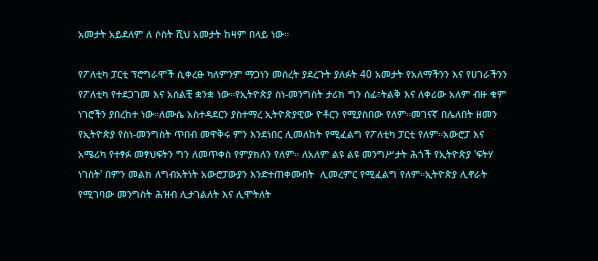አመታት አይደለም ለ ሶስት ሺህ አመታት ከዛም በላይ ነው።

የፖለቲካ ፓርቲ ፕሮግራሞች ሲቀረፁ ካለምንም ማጋነን መሰረት ያደረጉት ያለፉት 40 አመታት የአለማችንን እና የሀገራችንን የፖለቲካ የተደጋገመ እና አሰልቺ ቋንቋ ነው።የኢትዮጵያ ስነ-መንግስት ታሪክ ግን ሰፊ፣ትልቅ እና ለቀሪው አለም ብዙ ቁም ነገሮችን ያበረከተ ነው።ለሙሴ አስተዳደርን ያስተማረ ኢትዮጵያዊው ዮቶርን የሚያስበው የለም።መገናኛ በሌለበት ዘመን የኢትዮጵያ የስነ-መንግስት ጥበብ መዋቅሩ ምን እንደነበር ሊመለከት የሚፈልግ የፖለቲካ ፓርቲ የለም።አውሮፓ እና አሜሪካ የተፃፉ መፃህፍትን ግን ለመጥቀስ የምያክለን የለም። ለአለም ልዩ ልዩ መንግሥታት ሕጎች የኢትዮጵያ 'ፍትሃ ነገስት' በምን መልክ ለግብአትነት አውሮፓውያን እንድተጠቀሙበት  ሊመረምር የሚፈልግ የለም።ኢትዮጵያ ሊኖራት የሚገባው መንግስት ሕዝብ ሊታገልለት እና ሊሞትለት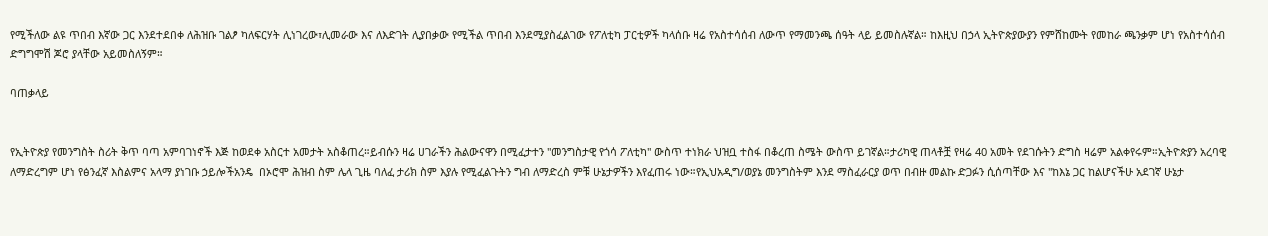የሚችለው ልዩ ጥበብ እኛው ጋር እንደተደበቀ ለሕዝቡ ገልፆ ካለፍርሃት ሊነገረው፣ሊመራው እና ለእድገት ሊያበቃው የሚችል ጥበብ እንደሚያስፈልገው የፖለቲካ ፓርቲዎች ካላሰቡ ዛሬ የአስተሳሰብ ለውጥ የማመንጫ ሰዓት ላይ ይመስሉኛል። ከእዚህ በኃላ ኢትዮጵያውያን የምሸከሙት የመከራ ጫንቃም ሆነ የአስተሳሰብ ድግግሞሽ ጆሮ ያላቸው አይመስለኝም።

ባጠቃላይ


የኢትዮጵያ የመንግስት ስሪት ቅጥ ባጣ አምባገነኖች እጅ ከወደቀ አስርተ አመታት አስቆጠረ።ይብሱን ዛሬ ሀገራችን ሕልውናዋን በሚፈታተን ''መንግስታዊ የጎሳ ፖለቲካ'' ውስጥ ተነክራ ህዝቧ ተስፋ በቆረጠ ስሜት ውስጥ ይገኛል።ታሪካዊ ጠላቶቿ የዛሬ 40 አመት የደገሱትን ድግስ ዛሬም አልቀየሩም።ኢትዮጵያን አረባዊ ለማድረግም ሆነ የፅንፈኛ እስልምና አላማ ያነገቡ ኃይሎችአንዴ  በኦሮሞ ሕዝብ ስም ሌላ ጊዜ ባለፈ ታሪክ ስም እያሉ የሚፈልጉትን ግብ ለማድረስ ምቹ ሁኔታዎችን እየፈጠሩ ነው።የኢህአዲግ/ወያኔ መንግስትም እንደ ማስፈራርያ ወጥ በብዙ መልኩ ድጋፉን ሲሰጣቸው እና ''ከእኔ ጋር ከልሆናችሁ አደገኛ ሁኔታ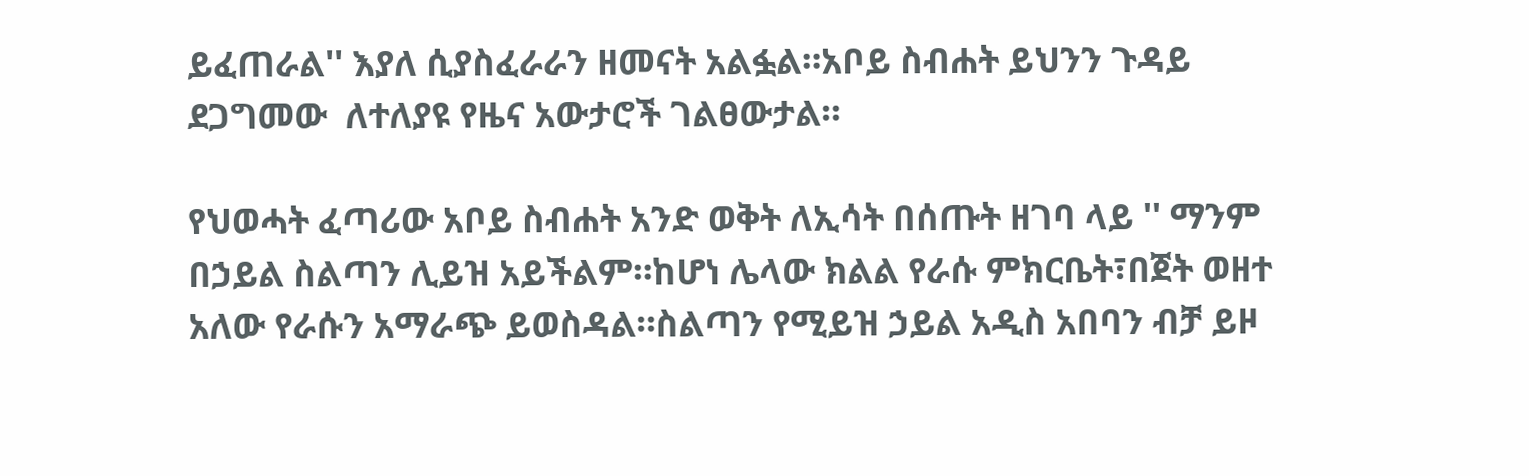ይፈጠራል'' እያለ ሲያስፈራራን ዘመናት አልፏል።አቦይ ስብሐት ይህንን ጉዳይ ደጋግመው  ለተለያዩ የዜና አውታሮች ገልፀውታል።

የህወሓት ፈጣሪው አቦይ ስብሐት አንድ ወቅት ለኢሳት በሰጡት ዘገባ ላይ '' ማንም በኃይል ስልጣን ሊይዝ አይችልም።ከሆነ ሌላው ክልል የራሱ ምክርቤት፣በጀት ወዘተ አለው የራሱን አማራጭ ይወስዳል።ስልጣን የሚይዝ ኃይል አዲስ አበባን ብቻ ይዞ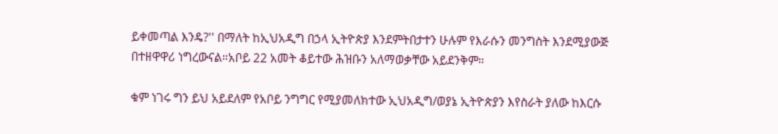ይቀመጣል እንዴ?'' በማለት ከኢህአዲግ በኃላ ኢትዮጵያ እንደምትበታተን ሁሉም የእራሱን መንግስት እንደሚያውጅ በተዘዋዋሪ ነግረውናል።አቦይ 22 አመት ቆይተው ሕዝቡን አለማወቃቸው አይደንቅም።

ቁም ነገሩ ግን ይህ አይደለም የአቦይ ንግግር የሚያመለክተው ኢህአዲግ/ወያኔ ኢትዮጵያን እየስራት ያለው ከእርሱ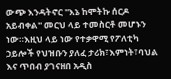ውጭ እንዳትኖር ''እኔ ከሞትኩ ሰርዶ አይብቀል'' መርህ ላይ ተመስርቶ መሆኑን ነው።እዚህ ላይ ነው የተቃዋሚ የፖለቲካ ኃይሎች የህዝቡን ያለፈ ታሪክ፣እምነት፣ባህል እና ጥበብ ያገናዘበ አዲስ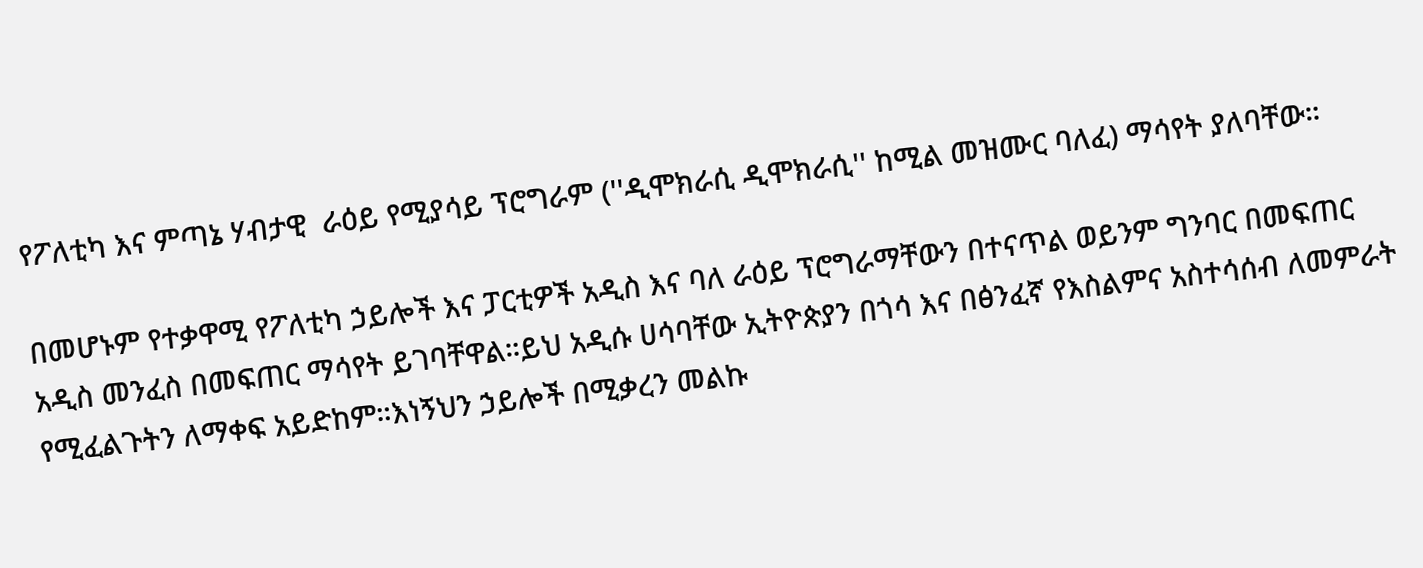የፖለቲካ እና ምጣኔ ሃብታዊ  ራዕይ የሚያሳይ ፕሮግራም (''ዲሞክራሲ ዲሞክራሲ'' ከሚል መዝሙር ባለፈ) ማሳየት ያለባቸው።

በመሆኑም የተቃዋሚ የፖለቲካ ኃይሎች እና ፓርቲዎች አዲስ እና ባለ ራዕይ ፕሮግራማቸውን በተናጥል ወይንም ግንባር በመፍጠር አዲስ መንፈስ በመፍጠር ማሳየት ይገባቸዋል።ይህ አዲሱ ሀሳባቸው ኢትዮጵያን በጎሳ እና በፅንፈኛ የእስልምና አስተሳሰብ ለመምራት የሚፈልጉትን ለማቀፍ አይድከም።እነኝህን ኃይሎች በሚቃረን መልኩ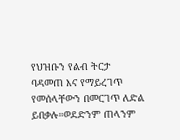የህዝቡን የልብ ትርታ ባዳመጠ እና የማይረገጥ የመሰላቸውን በመርገጥ ለድል ይበቃሉ።ወደድንም ጠላንም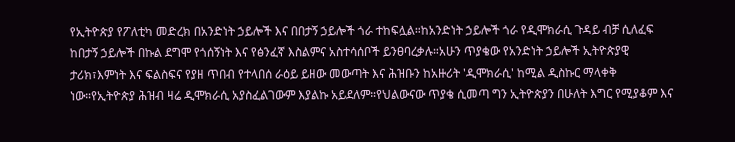የኢትዮጵያ የፖለቲካ መድረክ በአንድነት ኃይሎች እና በበታኝ ኃይሎች ጎራ ተከፍሏል።ከአንድነት ኃይሎች ጎራ የዲሞክራሲ ጉዳይ ብቻ ሲለፈፍ ከበታኝ ኃይሎች በኩል ደግሞ የጎሰኝነት እና የፅንፈኛ እስልምና አስተሳሰቦች ይንፀባረቃሉ።አሁን ጥያቄው የአንድነት ኃይሎች ኢትዮጵያዊ ታሪክ፣እምነት እና ፍልስፍና የያዘ ጥበብ የተላበሰ ራዕይ ይዘው መውጣት እና ሕዝቡን ከአዙሪት 'ዲሞክራሲ' ከሚል ዲስኩር ማላቀቅ ነው።የኢትዮጵያ ሕዝብ ዛሬ ዲሞክራሲ አያስፈልገውም እያልኩ አይደለም።የህልውናው ጥያቄ ሲመጣ ግን ኢትዮጵያን በሁለት እግር የሚያቆም እና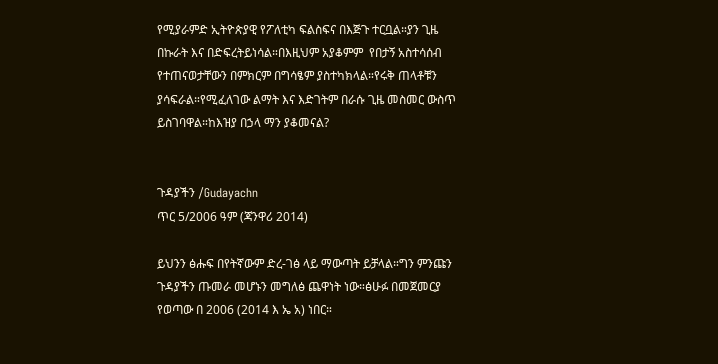የሚያራምድ ኢትዮጵያዊ የፖለቲካ ፍልስፍና በእጅጉ ተርቧል።ያን ጊዜ በኩራት እና በድፍረትይነሳል።በእዚህም አያቆምም  የበታኝ አስተሳሰብ የተጠናወታቸውን በምክርም በግሳፄም ያስተካክላል።የሩቅ ጠላቶቹን ያሳፍራል።የሚፈለገው ልማት እና እድገትም በራሱ ጊዜ መስመር ውስጥ ይስገባዋል።ከእዝያ በኃላ ማን ያቆመናል?


ጉዳያችን /Gudayachn
ጥር 5/2006 ዓም (ጃንዋሪ 2014)

ይህንን ፅሑፍ በየትኛውም ድረ-ገፅ ላይ ማውጣት ይቻላል።ግን ምንጩን ጉዳያችን ጡመራ መሆኑን መግለፅ ጨዋነት ነው።ፅሁፉ በመጀመርያ የወጣው በ 2006 (2014 እ ኤ አ) ነበር።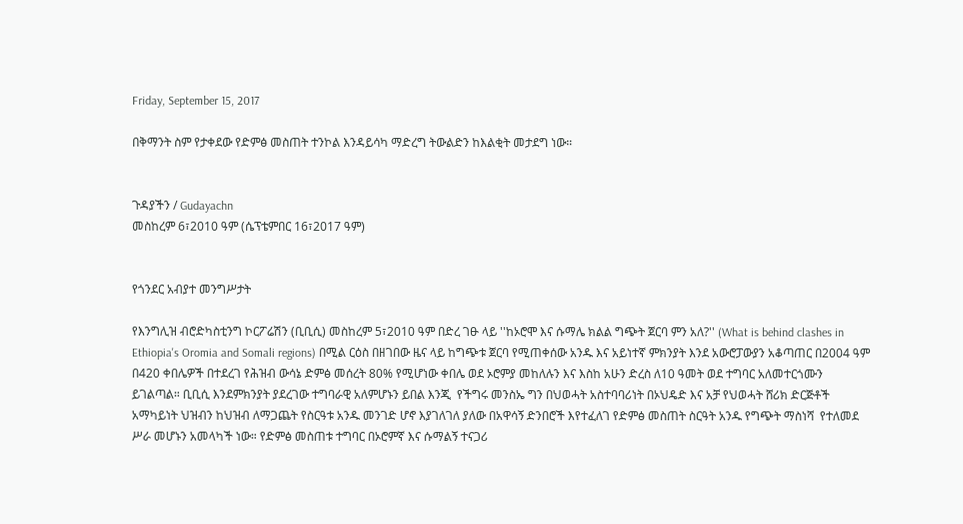Friday, September 15, 2017

በቅማንት ስም የታቀደው የድምፅ መስጠት ተንኮል እንዳይሳካ ማድረግ ትውልድን ከእልቂት መታደግ ነው።


ጉዳያችን / Gudayachn
መስከረም 6፣2010 ዓም (ሴፕቴምበር 16፣2017 ዓም)


የጎንደር አብያተ መንግሥታት

የእንግሊዝ ብሮድካስቲንግ ኮርፖሬሽን (ቢቢሲ) መስከረም 5፣2010 ዓም በድረ ገፁ ላይ ''ከኦሮሞ እና ሱማሌ ክልል ግጭት ጀርባ ምን አለ?'' (What is behind clashes in Ethiopia's Oromia and Somali regions) በሚል ርዕስ በዘገበው ዜና ላይ ከግጭቱ ጀርባ የሚጠቀሰው አንዱ እና አይነተኛ ምክንያት እንደ አውሮፓውያን አቆጣጠር በ2004 ዓም በ420 ቀበሌዎች በተደረገ የሕዝብ ውሳኔ ድምፅ መሰረት 80% የሚሆነው ቀበሌ ወደ ኦሮምያ መከለሉን እና እስከ አሁን ድረስ ለ10 ዓመት ወደ ተግባር አለመተርጎሙን ይገልጣል። ቢቢሲ እንደምክንያት ያደረገው ተግባራዊ አለምሆኑን ይበል እንጂ  የችግሩ መንስኤ ግን በህወሓት አስተባባሪነት በኦህዴድ እና አቻ የህወሓት ሸሪክ ድርጅቶች አማካይነት ህዝብን ከህዝብ ለማጋጨት የስርዓቱ አንዱ መንገድ ሆኖ እያገለገለ ያለው በአዋሳኝ ድንበሮች እየተፈለገ የድምፅ መስጠት ስርዓት አንዱ የግጭት ማስነሻ  የተለመደ ሥራ መሆኑን አመላካች ነው። የድምፅ መስጠቱ ተግባር በኦሮምኛ እና ሱማልኝ ተናጋሪ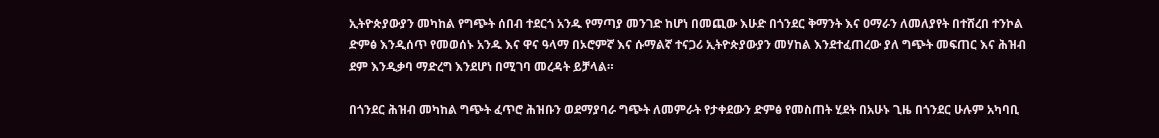ኢትዮጵያውያን መካከል የግጭት ሰበብ ተደርጎ አንዱ የማጣያ መንገድ ከሆነ በመጪው እሁድ በጎንደር ቅማንት እና ዐማራን ለመለያየት በተሸረበ ተንኮል ድምፅ እንዲሰጥ የመወሰኑ አንዱ እና ዋና ዓላማ በኦሮምኛ እና ሱማልኛ ተናጋሪ ኢትዮጵያውያን መሃከል እንደተፈጠረው ያለ ግጭት መፍጠር እና ሕዝብ ደም እንዲቃባ ማድረግ እንደሆነ በሚገባ መረዳት ይቻላል።

በጎንደር ሕዝብ መካከል ግጭት ፈጥሮ ሕዝቡን ወደማያባራ ግጭት ለመምራት የታቀደውን ድምፅ የመስጠት ሂደት በአሁኑ ጊዜ በጎንደር ሁሉም አካባቢ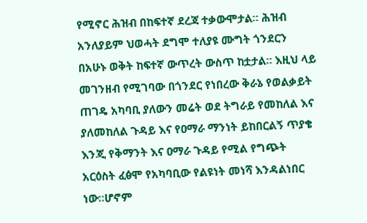የሚኖር ሕዝብ በከፍተኛ ደረጃ ተቃውሞታል። ሕዝብ አንለያይም ህወሓት ደግሞ ተለያዩ ሙግት ጎንደርን በአሁኑ ወቅት ከፍተኛ ውጥረት ውስጥ ከቷታል። እዚህ ላይ መገንዘብ የሚገባው በጎንደር የነበረው ቅራኔ የወልቃይት ጠገዴ አካባቢ ያለውን መሬት ወደ ትግራይ የመከለል እና ያለመከለል ጉዳይ እና የዐማራ ማንነት ይከበርልኝ ጥያቄ እንጂ የቅማንት እና ዐማራ ጉዳይ የሚል የግጭት አርዕስት ፈፅሞ የአካባቢው የልዩነት መነሻ እንዳልነበር ነው።ሆኖም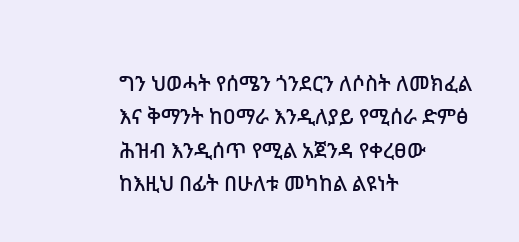ግን ህወሓት የሰሜን ጎንደርን ለሶስት ለመክፈል እና ቅማንት ከዐማራ እንዲለያይ የሚሰራ ድምፅ ሕዝብ እንዲሰጥ የሚል አጀንዳ የቀረፀው ከእዚህ በፊት በሁለቱ መካከል ልዩነት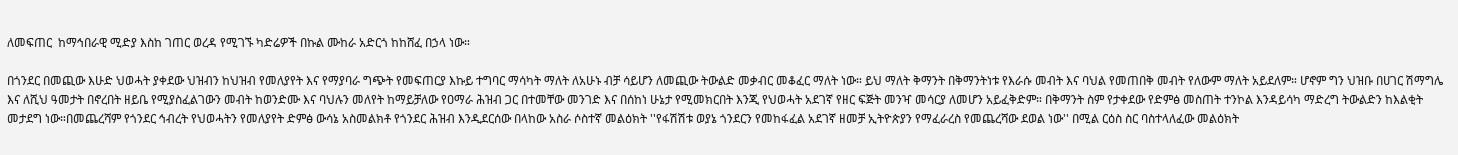ለመፍጠር  ከማኅበራዊ ሚድያ እስከ ገጠር ወረዳ የሚገኙ ካድሬዎች በኩል ሙከራ አድርጎ ከከሸፈ በኃላ ነው።

በጎንደር በመጪው እሁድ ህወሓት ያቀደው ህዝብን ከህዝብ የመለያየት እና የማያባራ ግጭት የመፍጠርያ እኩይ ተግባር ማሳካት ማለት ለአሁኑ ብቻ ሳይሆን ለመጪው ትውልድ መቃብር መቆፈር ማለት ነው። ይህ ማለት ቅማንት በቅማንትነቱ የእራሱ መብት እና ባህል የመጠበቅ መብት የለውም ማለት አይደለም። ሆኖም ግን ህዝቡ በሀገር ሽማግሌ እና ለሺህ ዓመታት በኖረበት ዘይቤ የሚያስፈልገውን መብት ከወንድሙ እና ባህሉን መለየት ከማይቻለው የዐማራ ሕዝብ ጋር በተመቸው መንገድ እና በሰከነ ሁኔታ የሚመክርበት እንጂ የህወሓት አደገኛ የዘር ፍጅት መንዣ መሳርያ ለመሆን አይፈቅድም። በቅማንት ስም የታቀደው የድምፅ መስጠት ተንኮል እንዳይሳካ ማድረግ ትውልድን ከእልቂት መታደግ ነው።በመጨረሻም የጎንደር ኅብረት የህወሓትን የመለያየት ድምፅ ውሳኔ አስመልክቶ የጎንደር ሕዝብ እንዲደርሰው በላከው አስራ ሶስተኛ መልዕክት ''የፋሽሽቱ ወያኔ ጎንደርን የመከፋፈል አደገኛ ዘመቻ ኢትዮጵያን የማፈራረስ የመጨረሻው ደወል ነው'' በሚል ርዕስ ስር ባስተላለፈው መልዕክት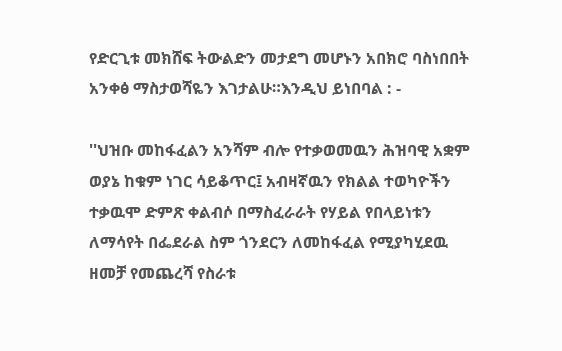የድርጊቱ መክሸፍ ትውልድን መታደግ መሆኑን አበክሮ ባስነበበት አንቀፅ ማስታወሻዬን እገታልሁ።እንዲህ ይነበባል : -

''ህዝቡ መከፋፈልን አንሻም ብሎ የተቃወመዉን ሕዝባዊ አቋም ወያኔ ከቁም ነገር ሳይቆጥር፤ አብዛኛዉን የክልል ተወካዮችን ተቃዉሞ ድምጽ ቀልብሶ በማስፈራራት የሃይል የበላይነቱን ለማሳየት በፌደራል ስም ጎንደርን ለመከፋፈል የሚያካሂደዉ ዘመቻ የመጨረሻ የስራቱ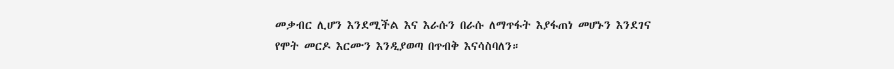መቃብር ሊሆን እንደሚችል እና እራሱን በራሱ ለማጥፋት እያፋጠነ መሆኑን እንደገና የሞት መርዶ እርሙን እንዲያወጣ በጥብቅ እናሳስባለን።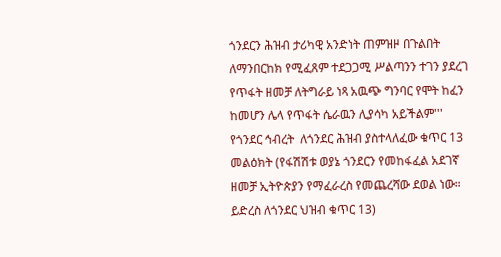ጎንደርን ሕዝብ ታሪካዊ አንድነት ጠምዝዞ በጉልበት ለማንበርከክ የሚፈጸም ተደጋጋሚ ሥልጣንን ተገን ያደረገ የጥፋት ዘመቻ ለትግራይ ነጻ አዉጭ ግንባር የሞት ከፈን ከመሆን ሌላ የጥፋት ሴራዉን ሊያሳካ አይችልም''' የጎንደር ኅብረት  ለጎንደር ሕዝብ ያስተላለፈው ቁጥር 13 መልዕክት (የፋሽሽቱ ወያኔ ጎንደርን የመከፋፈል አደገኛ ዘመቻ ኢትዮጵያን የማፈራረስ የመጨረሻው ደወል ነው። ይድረስ ለጎንደር ህዝብ ቁጥር 13)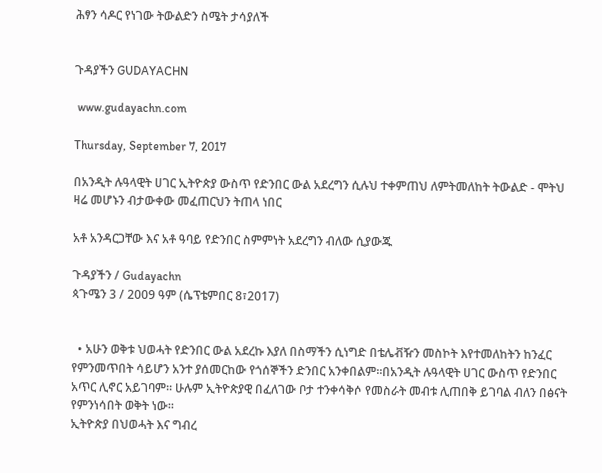ሕፃን ሳዶር የነገው ትውልድን ስሜት ታሳያለች


ጉዳያችን GUDAYACHN

 www.gudayachn.com

Thursday, September 7, 2017

በአንዲት ሉዓላዊት ሀገር ኢትዮጵያ ውስጥ የድንበር ውል አደረግን ሲሉህ ተቀምጠህ ለምትመለከት ትውልድ - ሞትህ ዛሬ መሆኑን ብታውቀው መፈጠርህን ትጠላ ነበር

አቶ አንዳርጋቸው እና አቶ ዓባይ የድንበር ስምምነት አደረግን ብለው ሲያውጁ

ጉዳያችን / Gudayachn
ጳጉሜን 3 / 2009 ዓም (ሴፕቴምበር 8፣2017)


  • አሁን ወቅቱ ህወሓት የድንበር ውል አደረኩ እያለ በስማችን ሲነግድ በቴሌቭዥን መስኮት እየተመለከትን ከንፈር የምንመጥበት ሳይሆን አንተ ያሰመርከው የጎሰኞችን ድንበር አንቀበልም።በአንዲት ሉዓላዊት ሀገር ውስጥ የድንበር አጥር ሊኖር አይገባም። ሁሉም ኢትዮጵያዊ በፈለገው ቦታ ተንቀሳቅሶ የመስራት መብቱ ሊጠበቅ ይገባል ብለን በፅናት የምንነሳበት ወቅት ነው።
ኢትዮጵያ በህወሓት እና ግብረ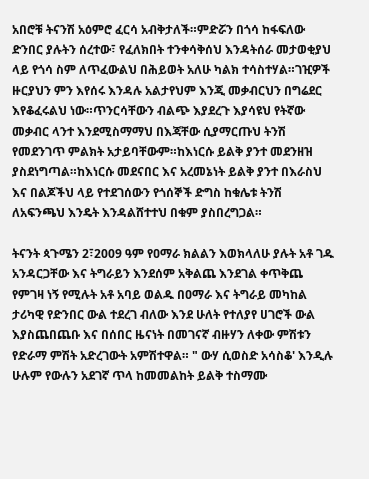አበሮቹ ትናንሽ አዕምሮ ፈርሳ አብቅታለች።ምድሯን በጎሳ ከፋፍለው ድንበር ያሉትን ሰረተው፣ የፈለክበት ተንቀሳቅሰህ እንዳትሰራ መታወቂያህ ላይ የጎሳ ስም ለጥፈውልህ በሕይወት አለሁ ካልክ ተሳስተሃል።ገዢዎች ዙርያህን ምን እየሰሩ እንዳሉ አልታየህም እንጂ መቃብርህን በግሬደር እየቆፈሩልህ ነው።ጥንርሳቸውን ብልጭ እያደረጉ እያሳዩህ የትኛው መቃብር ላንተ እንደሚስማማህ በእጃቸው ሲያማርጡህ ትንሽ የመደንገጥ ምልክት አታይባቸውም።ከእነርሱ ይልቅ ያንተ መደንዘዝ ያስደነግጣል።ከእነርሱ መደናበር እና አረመኔነት ይልቅ ያንተ በእራስህ እና በልጆችህ ላይ የተደገሰውን የጎሰኞች ድግስ ከቁሌቱ ትንሽ ለአፍንጫህ እንዴት እንዳልሸተተህ በቁም ያስበረግጋል።

ትናንት ጳጉሜን 2፣2009 ዓም የዐማራ ክልልን እወክላለሁ ያሉት አቶ ገዱ አንዳርጋቸው እና ትግራይን እንደሰም አቅልጨ እንደገል ቀጥቅጨ የምገዛ ነኝ የሚሉት አቶ አባይ ወልዱ በዐማራ እና ትግራይ መካከል ታሪካዊ የድንበር ውል ተደረገ ብለው እንደ ሁለት የተለያየ ሀገሮች ውል እያስጨበጨቡ እና በሰበር ዜናነት በመገናኛ ብዙሃን ለቀው ምሽቱን የድራማ ምሽት አድረገውት አምሽተዋል። " ውሃ ሲወስድ አሳስቆ' እንዲሉ ሁሉም የውሉን አደገኛ ጥላ ከመመልከት ይልቅ ተስማሙ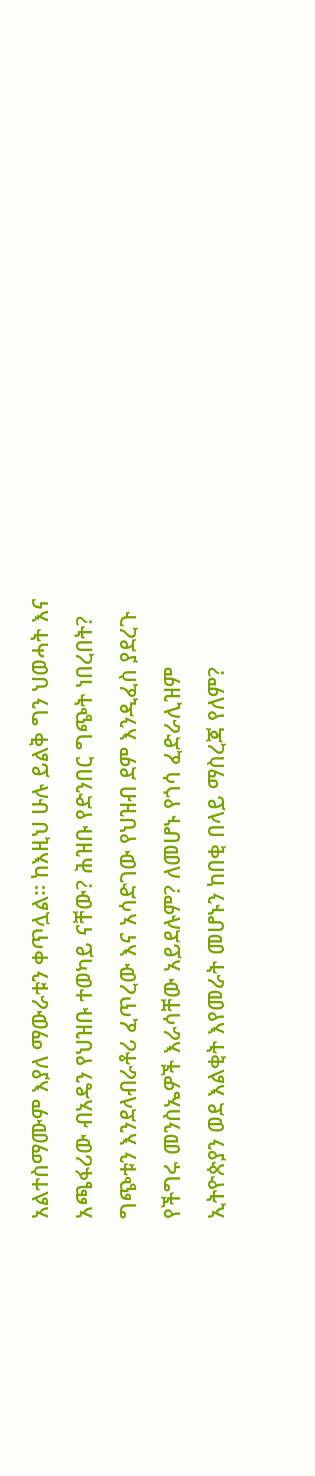አልተስማሙም እያለ ማውራቱን ቀጥሏል። ከእዚህ ሁሉ ይልቅ ግን ህወሓት እና አጫፋሪው ብአዴን የህዝቡ ተወካይ ናቸው? ሕዝቡ የድንበር ግጭት ነበረበት? ግጭቱን እንደላብራቶሪ ፈጥረው እና አሳድገው የህዝብ ደም እንዲፈስ ያደረጉ የችግሩ መንስኤዎች እራሳቸው አይደሉም? ለመሆኑ የጎሳ ፈድራሊዝም ኢትዮጵያን ወደ እልቂት እየመራት መሆኑን ከበቂ በላይ ማስረጃ የለም?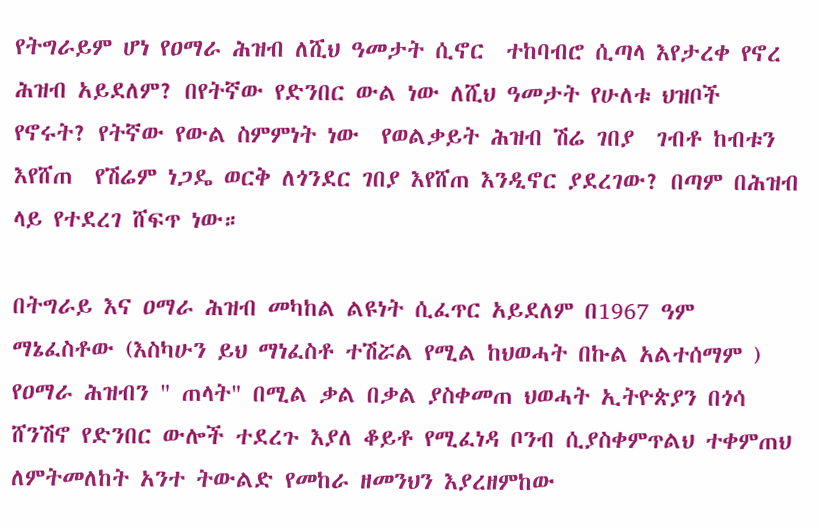የትግራይም ሆነ የዐማራ ሕዝብ ለሺህ ዓመታት ሲኖር  ተከባብሮ ሲጣላ እየታረቀ የኖረ ሕዝብ አይደለም? በየትኛው የድንበር ውል ነው ለሺህ ዓመታት የሁለቱ ህዝቦች የኖሩት? የትኛው የውል ስምምነት ነው  የወልቃይት ሕዝብ ሽሬ ገበያ  ገብቶ ከብቱን እየሸጠ  የሽሬም ነጋዴ ወርቅ ለጎንደር ገበያ እየሸጠ እንዲኖር ያደረገው? በጣም በሕዝብ ላይ የተደረገ ሸፍጥ ነው።

በትግራይ እና ዐማራ ሕዝብ መካከል ልዩነት ሲፈጥር አይደለም በ1967 ዓም ማኔፈስቶው (እስካሁን ይህ ማነፈስቶ ተሽሯል የሚል ከህወሓት በኩል አልተሰማም ) የዐማራ ሕዝብን " ጠላት" በሚል ቃል በቃል ያስቀመጠ ህወሓት ኢትዮጵያን በጎሳ ሸንሽኖ የድንበር ውሎች ተደረጉ እያለ ቆይቶ የሚፈነዳ ቦንብ ሲያስቀምጥልህ ተቀምጠህ ለምትመለከት አንተ ትውልድ የመከራ ዘመንህን እያረዘምከው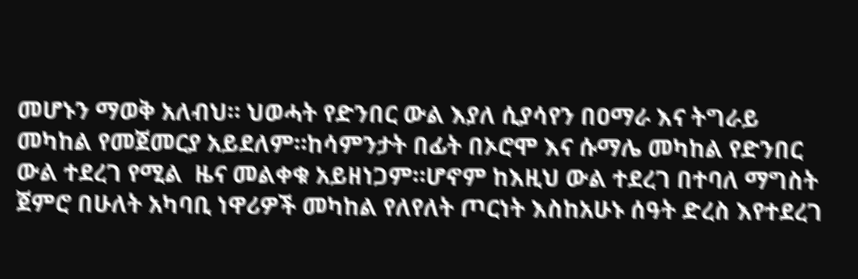መሆኑን ማወቅ አለብህ። ህወሓት የድንበር ውል እያለ ሲያሳየን በዐማራ እና ትግራይ መካከል የመጀመርያ አይደለም።ከሳምንታት በፊት በኦሮሞ እና ሱማሌ መካከል የድንበር ውል ተደረገ የሚል  ዜና መልቀቁ አይዘነጋም።ሆኖም ከእዚህ ውል ተደረገ በተባለ ማግስት ጀምሮ በሁለት አካባቢ ነዋሪዎች መካከል የለየለት ጦርነት እስከአሁኑ ሰዓት ድረስ እየተደረገ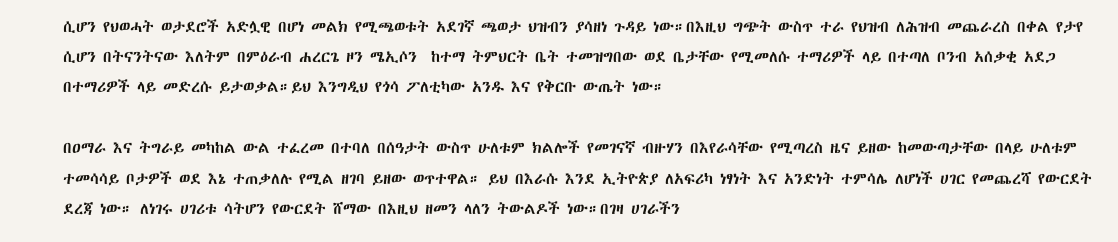ሲሆን የህወሓት ወታደሮች አድሏዊ በሆነ መልክ የሚጫወቱት አደገኛ ጫወታ ህዝብን ያሳዘነ ጉዳይ ነው።በእዚህ ግጭት ውስጥ ተራ የህዝብ ለሕዝብ መጨራረስ በቀል የታየ ሲሆን በትናንትናው እለትም በምዕራብ ሐረርጌ ዞን ሜኢሶን  ከተማ ትምህርት ቤት ተመዝግበው ወደ ቤታቸው የሚመለሱ ተማሪዎች ላይ በተጣለ ቦንብ አሰቃቂ አደጋ በተማሪዎች ላይ መድረሱ ይታወቃል።ይህ እንግዲህ የጎሳ ፖለቲካው አንዱ እና የቅርቡ ውጤት ነው።

በዐማራ እና ትግራይ መካከል ውል ተፈረመ በተባለ በሰዓታት ውስጥ ሁለቱም ክልሎች የመገናኛ ብዙሃን በእየራሳቸው የሚጣረስ ዜና ይዘው ከመውጣታቸው በላይ ሁለቱም ተመሳሳይ ቦታዎች ወደ እኔ ተጠቃለሉ የሚል ዘገባ ይዘው ወጥተዋል። ይህ በእራሱ እንደ ኢትዮጵያ ለአፍሪካ ነፃነት እና አንድነት ተምሳሌ ለሆነች ሀገር የመጨረሻ የውርደት ደረጃ ነው። ለነገሩ ሀገሪቱ ሳትሆን የውርደት ሸማው በእዚህ ዘመን ላለን ትውልዶች ነው።በገዛ ሀገራችን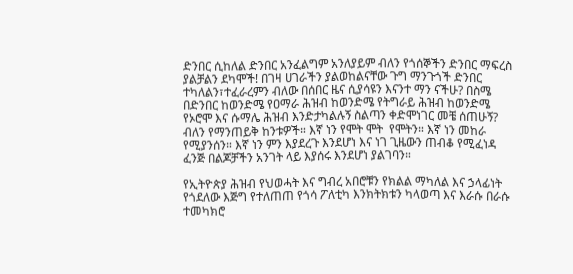ድንበር ሲከለል ድንበር አንፈልግም አንለያይም ብለን የጎሰኞችን ድንበር ማፍረስ ያልቻልን ደካሞች! በገዛ ሀገራችን ያልወከልናቸው ጉግ ማንጉጎች ድንበር ተካለልን፣ተፈራረምን ብለው በሰበር ዜና ሲያሳዩን እናንተ ማን ናችሁ? በስሜ በድንበር ከወንድሜ የዐማራ ሕዝብ ከወንድሜ የትግራይ ሕዝብ ከወንድሜ የኦሮሞ እና ሱማሌ ሕዝብ እንድታካልሉኝ ስልጣን ቀድሞነገር መቼ ሰጠሁኝ? ብለን የማንጠይቅ ከንቱዎች። እኛ ነን የሞት ሞት  የሞትን። እኛ ነን መከራ የሚያንሰን። እኛ ነን ምን እያደረጉ እንደሆነ እና ነገ ጊዜውን ጠብቆ የሚፈነዳ ፈንጅ በልጆቻችን አንገት ላይ እያሰሩ እንደሆነ ያልገባን።

የኢትዮጵያ ሕዝብ የህወሓት እና ግብረ አበሮቹን የክልል ማካለል እና ኃላፊነት የጎደለው እጅግ የተለጠጠ የጎሳ ፖለቲካ እንክትክቱን ካላወጣ እና እራሱ በራሱ ተመካክሮ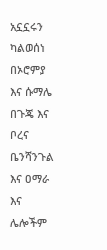አኗኗሩን ካልወሰነ በኦሮምያ እና ሱማሌ በጉጄ እና ቦረና ቤንሻንጉል እና ዐማራ እና ሌሎችም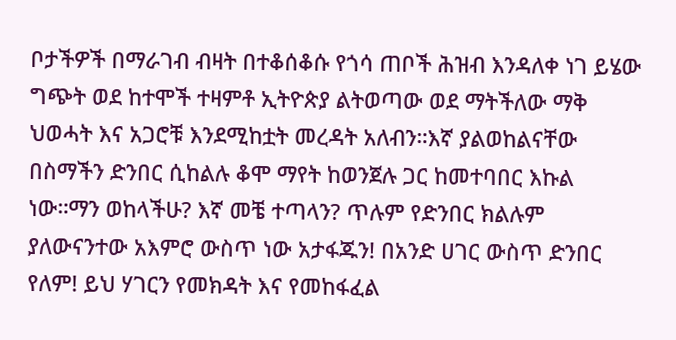ቦታችዎች በማራገብ ብዛት በተቆሰቆሱ የጎሳ ጠቦች ሕዝብ እንዳለቀ ነገ ይሄው ግጭት ወደ ከተሞች ተዛምቶ ኢትዮጵያ ልትወጣው ወደ ማትችለው ማቅ ህወሓት እና አጋሮቹ እንደሚከቷት መረዳት አለብን።እኛ ያልወከልናቸው በስማችን ድንበር ሲከልሉ ቆሞ ማየት ከወንጀሉ ጋር ከመተባበር እኩል ነው።ማን ወከላችሁ? እኛ መቼ ተጣላን? ጥሉም የድንበር ክልሉም ያለውናንተው አእምሮ ውስጥ ነው አታፋጁን! በአንድ ሀገር ውስጥ ድንበር የለም! ይህ ሃገርን የመክዳት እና የመከፋፈል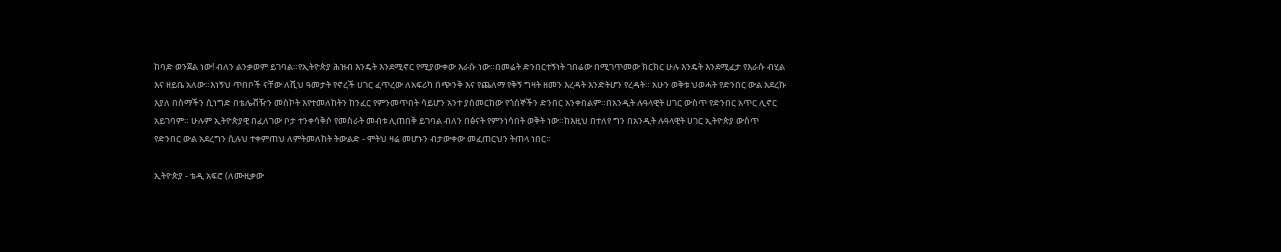ከባድ ወንጀል ነው! ብለን ልንቃወም ይገባል።የኢትዮጵያ ሕዝብ እንዴት እንደሚኖር የሚያውቀው እራሱ ነው።በመሬት ድንበርተኝነት ገበሬው በሚገጥመው ክርክር ሁሉ እንዴት እንደሚፈታ የእራሱ ብሂል እና ዘይቤ አለው።እነኝህ ጥበቦች ናቸው ለሺህ ዓመታት የኖረች ሀገር ፈጥረው ለአፍሪካ በጭንቅ እና የጨለማ የቅኝ ግዛት ዘመን እረዳት እንድትሆን የረዳት። አሁን ወቅቱ ህወሓት የድንበር ውል አደረኩ እያለ በስማችን ሲነግድ በቴሌቭዥን መስኮት እየተመለከትን ከንፈር የምንመጥበት ሳይሆን አንተ ያሰመርከው የጎሰኞችን ድንበር አንቀበልም።በአንዲት ሉዓላዊት ሀገር ውስጥ የድንበር አጥር ሊኖር አይገባም። ሁሉም ኢትዮጵያዊ በፈለገው ቦታ ተንቀሳቅሶ የመስራት መብቱ ሊጠበቅ ይገባል ብለን በፅናት የምንነሳበት ወቅት ነው።ከእዚህ በተለየ ግን በአንዲት ሉዓላዊት ሀገር ኢትዮጵያ ውስጥ  የድንበር ውል አደረግን ሲሉህ ተቀምጠህ ለምትመለከት ትውልድ - ሞትህ ዛሬ መሆኑን ብታውቀው መፈጠርህን ትጠላ ነበር።

ኢትዮጵያ - ቴዲ አፍሮ (ለሙዚቃው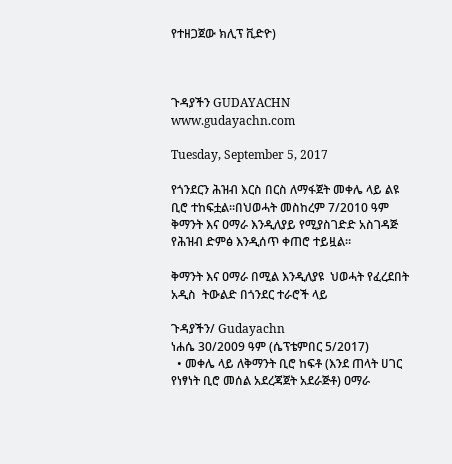የተዘጋጀው ክሊፕ ቪድዮ)



ጉዳያችን GUDAYACHN
www.gudayachn.com

Tuesday, September 5, 2017

የጎንደርን ሕዝብ እርስ በርስ ለማፋጀት መቀሌ ላይ ልዩ ቢሮ ተከፍቷል።በህወሓት መስከረም 7/2010 ዓም ቅማንት እና ዐማራ እንዲለያይ የሚያስገድድ አስገዳጅ የሕዝብ ድምፅ እንዲሰጥ ቀጠሮ ተይዟል።

ቅማንት እና ዐማራ በሚል እንዲለያዩ  ህወሓት የፈረደበት አዲስ  ትውልድ በጎንደር ተራሮች ላይ

ጉዳያችን/ Gudayachn
ነሐሴ 30/2009 ዓም (ሴፕቴምበር 5/2017)
  • መቀሌ ላይ ለቅማንት ቢሮ ከፍቶ (እንደ ጠላት ሀገር የነፃነት ቢሮ መሰል አደረጃጀት አደራጅቶ) ዐማራ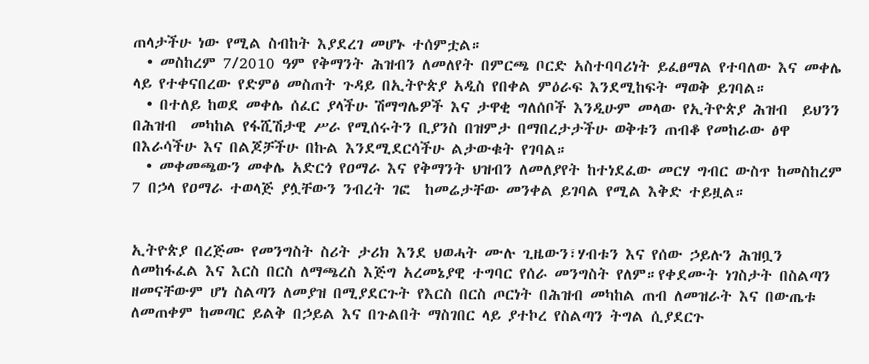ጠላታችሁ ነው የሚል ስብከት እያደረገ መሆኑ ተሰምቷል።
  • መስከረም 7/2010 ዓም የቅማንት ሕዝብን ለመለየት በምርጫ ቦርድ አስተባባሪነት ይፈፀማል የተባለው እና መቀሌ ላይ የተቀናበረው የድምፅ መስጠት ጉዳይ በኢትዮጵያ አዲስ የበቀል ምዕራፍ እንደሚከፍት ማወቅ ይገባል።
  • በተለይ ከወደ መቀሌ ሰፈር ያላችሁ ሽማግሌዎች እና ታዋቂ ግለሰቦች እንዲሁም መላው የኢትዮጵያ ሕዝብ  ይህንን በሕዝብ  መካከል የፋሺሽታዊ ሥራ የሚሰሩትን ቢያንስ በዝምታ በማበረታታችሁ ወቅቱን ጠብቆ የመከራው ፅዋ በእራሳችሁ እና በልጆቻችሁ በኩል እንደሚደርሳችሁ ልታውቁት የገባል።
  • መቀመጫውን መቀሌ አድርጎ የዐማራ እና የቅማንት ህዝብን ለመለያየት ከተነደፈው መርሃ ግብር ውስጥ ከመስከረም 7 በኃላ የዐማራ ተወላጅ ያሏቸውን ንብረት ገፎ  ከመሬታቸው መንቀል ይገባል የሚል እቅድ ተይዟል።


ኢትዮጵያ በረጅሙ የመንግስት ስሪት ታሪክ እንደ ህወሓት ሙሉ ጊዜውን፣ሃብቱን እና የሰው ኃይሉን ሕዝቧን ለመከፋፈል እና እርስ በርስ ለማጫረስ እጅግ አረመኔያዊ ተግባር የሰራ መንግስት የለም።የቀደሙት ነገስታት በስልጣን ዘመናቸውም ሆነ ስልጣን ለመያዝ በሚያደርጉት የእርስ በርስ ጦርነት በሕዝብ መካከል ጠብ ለመዝራት እና በውጤቱ ለመጠቀም ከመጣር ይልቅ በኃይል እና በጉልበት ማስገበር ላይ ያተኮረ የስልጣን ትግል ሲያደርጉ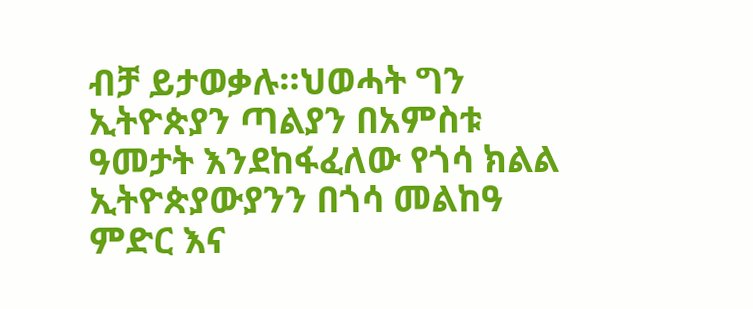ብቻ ይታወቃሉ።ህወሓት ግን ኢትዮጵያን ጣልያን በአምስቱ ዓመታት እንደከፋፈለው የጎሳ ክልል ኢትዮጵያውያንን በጎሳ መልከዓ ምድር እና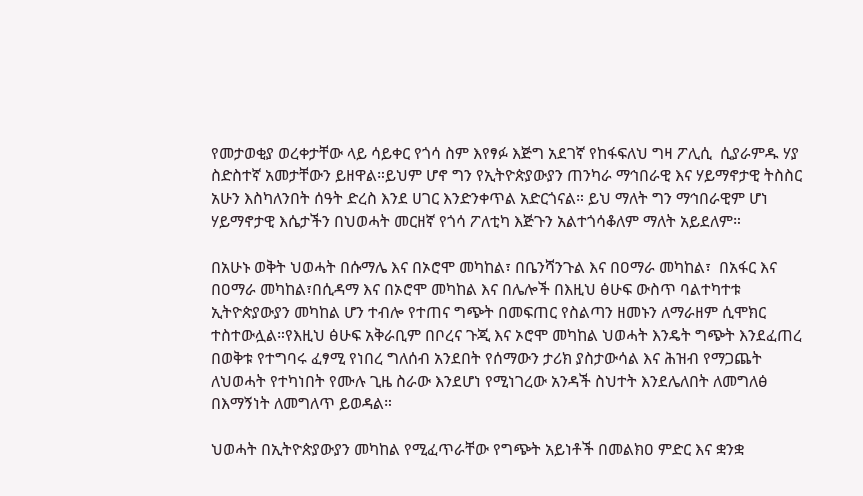የመታወቂያ ወረቀታቸው ላይ ሳይቀር የጎሳ ስም እየፃፉ እጅግ አደገኛ የከፋፍለህ ግዛ ፖሊሲ  ሲያራምዱ ሃያ ስድስተኛ አመታቸውን ይዘዋል።ይህም ሆኖ ግን የኢትዮጵያውያን ጠንካራ ማኅበራዊ እና ሃይማኖታዊ ትስስር አሁን እስካለንበት ሰዓት ድረስ እንደ ሀገር እንድንቀጥል አድርጎናል። ይህ ማለት ግን ማኅበራዊም ሆነ ሃይማኖታዊ እሴታችን በህወሓት መርዘኛ የጎሳ ፖለቲካ እጅጉን አልተጎሳቆለም ማለት አይደለም።

በአሁኑ ወቅት ህወሓት በሱማሌ እና በኦሮሞ መካከል፣ በቤንሻንጉል እና በዐማራ መካከል፣  በአፋር እና በዐማራ መካከል፣በሲዳማ እና በኦሮሞ መካከል እና በሌሎች በእዚህ ፅሁፍ ውስጥ ባልተካተቱ ኢትዮጵያውያን መካከል ሆን ተብሎ የተጠና ግጭት በመፍጠር የስልጣን ዘመኑን ለማራዘም ሲሞክር ተስተውሏል።የእዚህ ፅሁፍ አቅራቢም በቦረና ጉጂ እና ኦሮሞ መካከል ህወሓት እንዴት ግጭት እንደፈጠረ በወቅቱ የተግባሩ ፈፃሚ የነበረ ግለሰብ አንደበት የሰማውን ታሪክ ያስታውሳል እና ሕዝብ የማጋጨት ለህወሓት የተካነበት የሙሉ ጊዜ ስራው እንደሆነ የሚነገረው አንዳች ስህተት እንደሌለበት ለመግለፅ በእማኝነት ለመግለጥ ይወዳል።

ህወሓት በኢትዮጵያውያን መካከል የሚፈጥራቸው የግጭት አይነቶች በመልክዐ ምድር እና ቋንቋ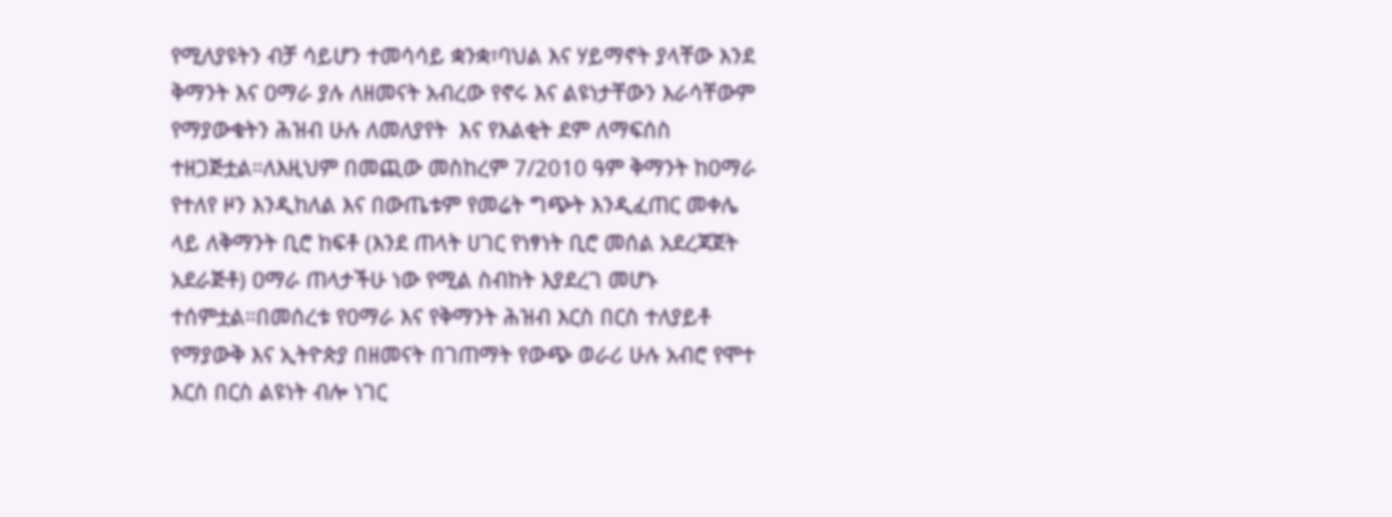የሚለያዩትን ብቻ ሳይሆን ተመሳሳይ ቋንቋ፣ባህል እና ሃይማኖት ያላቸው እንደ ቅማንት እና ዐማራ ያሉ ለዘመናት አብረው የኖሩ እና ልዩነታቸውን እራሳቸውም የማያውቁትን ሕዝብ ሁሉ ለመለያየት  እና የእልቂት ደም ለማፍሰስ ተዘጋጅቷል።ለእዚህም በመጪው መስከረም 7/2010 ዓም ቅማንት ከዐማራ የተለየ ዞን እንዲከለል እና በውጤቱም የመሬት ግጭት እንዲፈጠር መቀሌ ላይ ለቅማንት ቢሮ ከፍቶ (እንደ ጠላት ሀገር የነፃነት ቢሮ መሰል አደረጃጀት አደራጅቶ) ዐማራ ጠላታችሁ ነው የሚል ስብከት እያደረገ መሆኑ ተሰምቷል።በመሰረቱ የዐማራ እና የቅማንት ሕዝብ እርስ በርስ ተለያይቶ የማያውቅ እና ኢትዮጵያ በዘመናት በገጠማት የውጭ ወራሪ ሁሉ አብሮ የሞተ እርስ በርስ ልዩነት ብሎ ነገር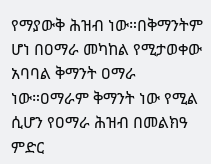የማያውቅ ሕዝብ ነው።በቅማንትም ሆነ በዐማራ መካከል የሚታወቀው አባባል ቅማንት ዐማራ ነው።ዐማራም ቅማንት ነው የሚል ሲሆን የዐማራ ሕዝብ በመልክዓ ምድር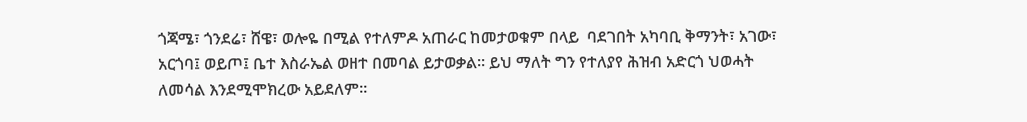ጎጃሜ፣ ጎንደሬ፣ ሸዌ፣ ወሎዬ በሚል የተለምዶ አጠራር ከመታወቁም በላይ  ባደገበት አካባቢ ቅማንት፣ አገው፣ አርጎባ፤ ወይጦ፤ ቤተ እስራኤል ወዘተ በመባል ይታወቃል። ይህ ማለት ግን የተለያየ ሕዝብ አድርጎ ህወሓት ለመሳል እንደሚሞክረው አይደለም።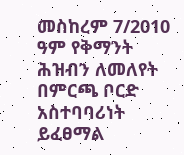መስከረም 7/2010 ዓም የቅማንት ሕዝብን ለመለየት በምርጫ ቦርድ አስተባባሪነት ይፈፀማል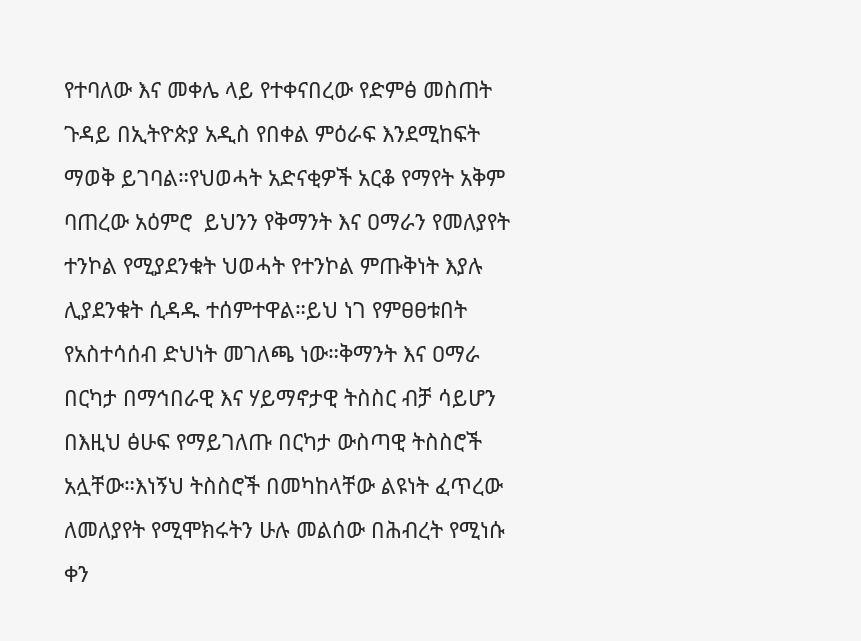የተባለው እና መቀሌ ላይ የተቀናበረው የድምፅ መስጠት ጉዳይ በኢትዮጵያ አዲስ የበቀል ምዕራፍ እንደሚከፍት ማወቅ ይገባል።የህወሓት አድናቂዎች አርቆ የማየት አቅም ባጠረው አዕምሮ  ይህንን የቅማንት እና ዐማራን የመለያየት ተንኮል የሚያደንቁት ህወሓት የተንኮል ምጡቅነት እያሉ ሊያደንቁት ሲዳዱ ተሰምተዋል።ይህ ነገ የምፀፀቱበት የአስተሳሰብ ድህነት መገለጫ ነው።ቅማንት እና ዐማራ በርካታ በማኅበራዊ እና ሃይማኖታዊ ትስስር ብቻ ሳይሆን በእዚህ ፅሁፍ የማይገለጡ በርካታ ውስጣዊ ትስስሮች አሏቸው።እነኝህ ትስስሮች በመካከላቸው ልዩነት ፈጥረው ለመለያየት የሚሞክሩትን ሁሉ መልሰው በሕብረት የሚነሱ ቀን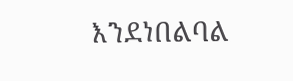እንደነበልባል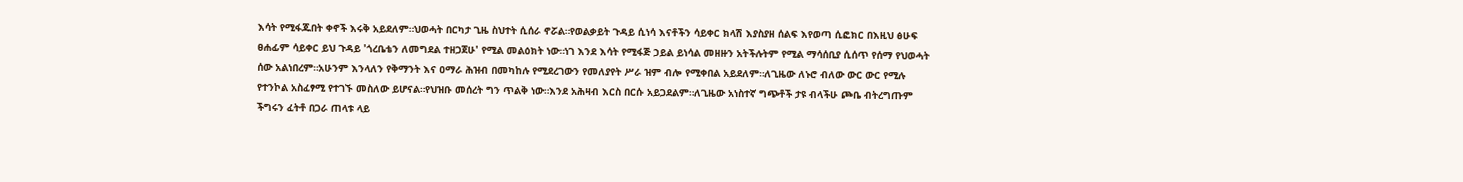እሳት የሚፋጁበት ቀኖች እሩቅ አይደለም።ህወሓት በርካታ ጊዜ ስህተት ሲሰራ ኖሯል።የወልቃይት ጉዳይ ሲነሳ እናቶችን ሳይቀር ክላሽ እያስያዘ ሰልፍ እየወጣ ሲፎክር በእዚህ ፅሁፍ ፀሐፊም ሳይቀር ይህ ጉዳይ 'ጎረቤቴን ለመግደል ተዘጋጀሁ' የሚል መልዕክት ነው።ነገ እንደ እሳት የሚፋጅ ኃይል ይነሳል መዘዙን አትችሉትም የሚል ማሳሰቢያ ሲሰጥ የሰማ የህወሓት ሰው አልነበረም።አሁንም እንላለን የቅማንት እና ዐማራ ሕዝብ በመካከሉ የሚደረገውን የመለያየት ሥራ ዝም ብሎ የሚቀበል አይደለም።ለጊዜው ለኑሮ ብለው ውር ውር የሚሉ የተንኮል አስፈፃሚ የተገኙ መስለው ይሆናል።የህዝቡ መሰረት ግን ጥልቅ ነው።እንደ አሕዛብ እርስ በርሱ አይጋደልም።ለጊዜው አነስተኛ ግጭቶች ታዩ ብላችሁ ጮቤ ብትረግጡም ችግሩን ፈትቶ በጋራ ጠላቱ ላይ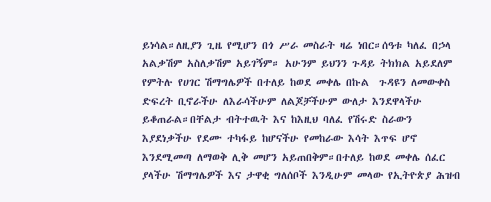ይነሳል።ለዚያን ጊዜ የሚሆን በጎ ሥራ መስራት ዛሬ ነበር።ሰዓቱ ካለፈ በኃላ አልቃሽም አስለቃሽም አይገኝም። አሁንም ይህንን ጉዳይ ትክክል አይደለም የምትሉ የሀገር ሽማግሌዎች በተለይ ከወደ መቀሌ በኩል  ጉዳዩን ለመውቀስ ድፍረት ቢኖራችሁ ለእራሳችሁም ለልጆቻችሁም ውለታ እንደዋላችሁ ይቆጠራል።በቸልታ ብትተዉት እና ከእዚህ ባለፈ የሽሩድ ስራውን እያደነቃችሁ የደሙ ተካፋይ ከሆናችሁ የመከራው እሳት እጥፍ ሆኖ እንደሚመጣ ለማወቅ ሊቅ መሆን አይጠበቅም።በተለይ ከወደ መቀሌ ሰፈር ያላችሁ ሽማግሌዎች እና ታዋቂ ግለሰቦች እንዲሁም መላው የኢትዮጵያ ሕዝብ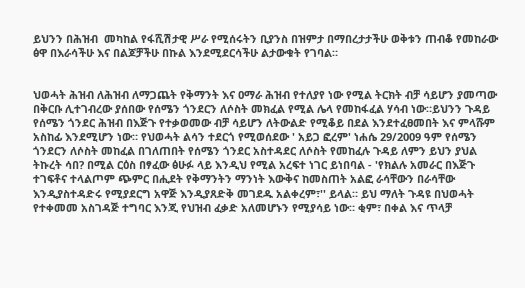ይህንን በሕዝብ  መካከል የፋሺሽታዊ ሥራ የሚሰሩትን ቢያንስ በዝምታ በማበረታታችሁ ወቅቱን ጠብቆ የመከራው ፅዋ በእራሳችሁ እና በልጆቻችሁ በኩል እንደሚደርሳችሁ ልታውቁት የገባል።


ህወሓት ሕዝብ ለሕዝብ ለማጋጨት የቅማንት እና ዐማራ ሕዝብ የተለያየ ነው የሚል ትርክት ብቻ ሳይሆን ያመጣው በቅርቡ ሊተገብረው ያሰበው የሰሜን ጎንደርን ለሶስት መክፈል የሚል ሌላ የመከፋፈል ሃሳብ ነው።ይህንን ጉዳይ የሰሜን ጎንደር ሕዝብ በእጅጉ የተቃወመው ብቻ ሳይሆን ለትውልድ የሚቆይ በደል እንደተፈፀመበት እና ምላሹም አስከፊ እንደሚሆን ነው። የህወሓት ልሳን ተደርጎ የሚወሰደው ' አይጋ ፎረም' ነሐሴ 29/2009 ዓም የሰሜን ጎንደርን ለሶስት መከፈል በገለጠበት የሰሜን ጎንደር አስተዳደር ለሶስት የመከፈሉ ጉዳይ ለምን ይህን ያህል ትኩረት ሳበ? በሚል ርዕስ በፃፈው ፅሁፉ ላይ እንዲህ የሚል አረፍተ ነገር ይነበባል - 'የክልሉ አመራር በእጅጉ ተገፍቶና ተላልጦም ጭምር በሒደት የቅማንትን ማንነት እውቅና ከመስጠት አልፎ ራሳቸውን በራሳቸው እንዲያስተዳድሩ የሚያደርግ አዋጅ እንዲያጸድቅ መገደዱ አልቀረም፣'' ይላል። ይህ ማለት ጉዳዩ በህወሓት የተቀመመ አስገዳጅ ተግባር እንጂ የህዝብ ፈቃድ አለመሆኑን የሚያሳይ ነው። ቂም፣ በቀል እና ጥላቻ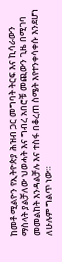ከመቶ ሚልዮን የኢትዮጵያ ሕዝብ ጋር መግባት ትርፍ እና ኪሳራውን ማስላት ያልቻለው ህወሓት እና ግብረ አበሮቹ መጪውን ጊዜ በሚገባ መመልከት እንዳልቻሉ እና ተስፋ በቆረጠ ስሜት እየተንቀሳቀሱ እንደሆነ ለሁሉም ግልጥ ነው።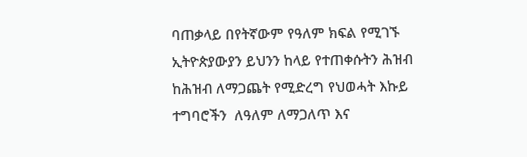ባጠቃላይ በየትኛውም የዓለም ክፍል የሚገኙ ኢትዮጵያውያን ይህንን ከላይ የተጠቀሱትን ሕዝብ ከሕዝብ ለማጋጨት የሚድረግ የህወሓት እኩይ ተግባሮችን  ለዓለም ለማጋለጥ እና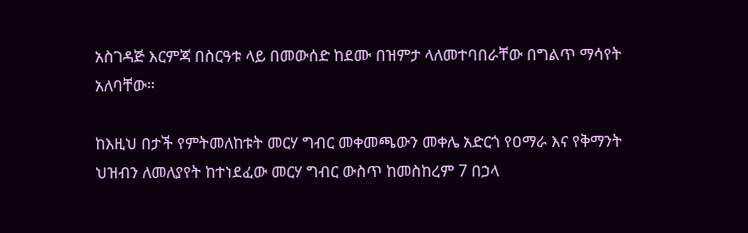አስገዳጅ እርምጃ በስርዓቱ ላይ በመውሰድ ከደሙ በዝምታ ላለመተባበራቸው በግልጥ ማሳየት አለባቸው።

ከእዚህ በታች የምትመለከቱት መርሃ ግብር መቀመጫውን መቀሌ አድርጎ የዐማራ እና የቅማንት ህዝብን ለመለያየት ከተነደፈው መርሃ ግብር ውስጥ ከመስከረም 7 በኃላ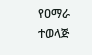የዐማራ ተወላጅ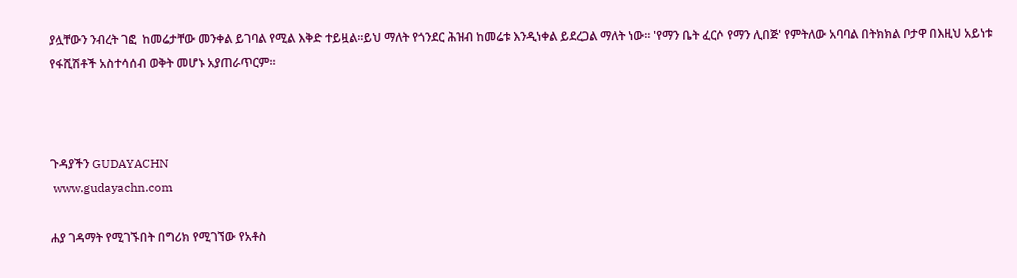ያሏቸውን ንብረት ገፎ  ከመሬታቸው መንቀል ይገባል የሚል እቅድ ተይዟል።ይህ ማለት የጎንደር ሕዝብ ከመሬቱ እንዲነቀል ይደረጋል ማለት ነው። 'የማን ቤት ፈርሶ የማን ሊበጅ' የምትለው አባባል በትክክል ቦታዋ በእዚህ አይነቱ የፋሺሽቶች አስተሳሰብ ወቅት መሆኑ አያጠራጥርም።



ጉዳያችን GUDAYACHN
 www.gudayachn.com

ሐያ ገዳማት የሚገኙበት በግሪክ የሚገኘው የአቶስ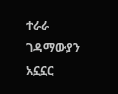ተራራ ገዳማውያን አኗኗር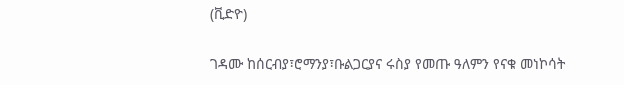(ቪድዮ)

ገዳሙ ከሰርብያ፣ሮማንያ፣ቡልጋርያና ሩስያ የመጡ ዓለምን የናቁ መነኮሳት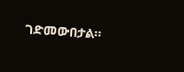ገድመውበታል።